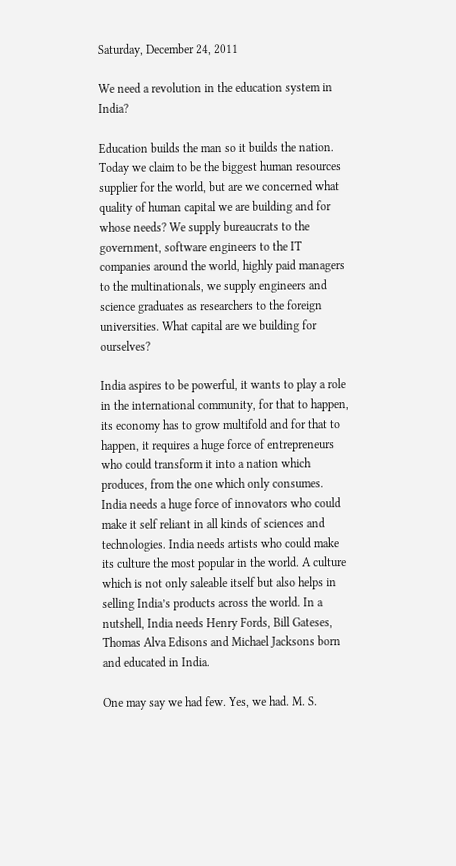Saturday, December 24, 2011

We need a revolution in the education system in India?

Education builds the man so it builds the nation. Today we claim to be the biggest human resources supplier for the world, but are we concerned what quality of human capital we are building and for whose needs? We supply bureaucrats to the government, software engineers to the IT companies around the world, highly paid managers to the multinationals, we supply engineers and science graduates as researchers to the foreign universities. What capital are we building for ourselves?

India aspires to be powerful, it wants to play a role in the international community, for that to happen, its economy has to grow multifold and for that to happen, it requires a huge force of entrepreneurs who could transform it into a nation which produces, from the one which only consumes. India needs a huge force of innovators who could make it self reliant in all kinds of sciences and technologies. India needs artists who could make its culture the most popular in the world. A culture which is not only saleable itself but also helps in selling India’s products across the world. In a nutshell, India needs Henry Fords, Bill Gateses, Thomas Alva Edisons and Michael Jacksons born and educated in India.

One may say we had few. Yes, we had. M. S.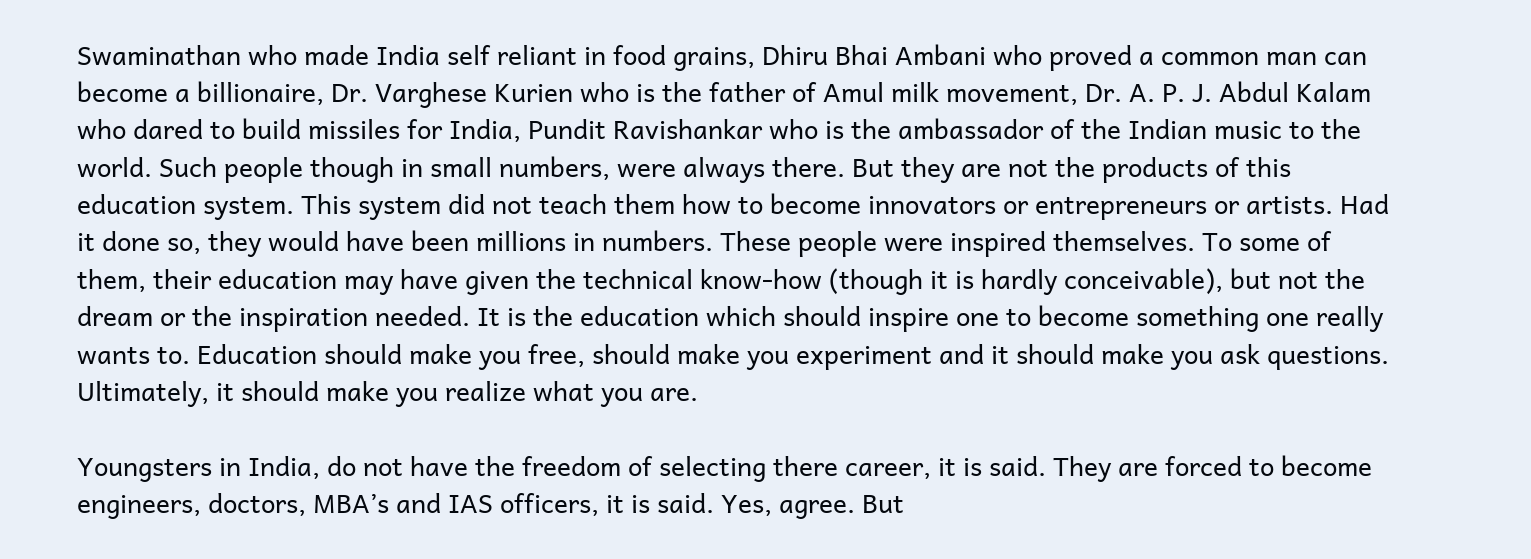Swaminathan who made India self reliant in food grains, Dhiru Bhai Ambani who proved a common man can become a billionaire, Dr. Varghese Kurien who is the father of Amul milk movement, Dr. A. P. J. Abdul Kalam who dared to build missiles for India, Pundit Ravishankar who is the ambassador of the Indian music to the world. Such people though in small numbers, were always there. But they are not the products of this education system. This system did not teach them how to become innovators or entrepreneurs or artists. Had it done so, they would have been millions in numbers. These people were inspired themselves. To some of them, their education may have given the technical know-how (though it is hardly conceivable), but not the dream or the inspiration needed. It is the education which should inspire one to become something one really wants to. Education should make you free, should make you experiment and it should make you ask questions. Ultimately, it should make you realize what you are.

Youngsters in India, do not have the freedom of selecting there career, it is said. They are forced to become engineers, doctors, MBA’s and IAS officers, it is said. Yes, agree. But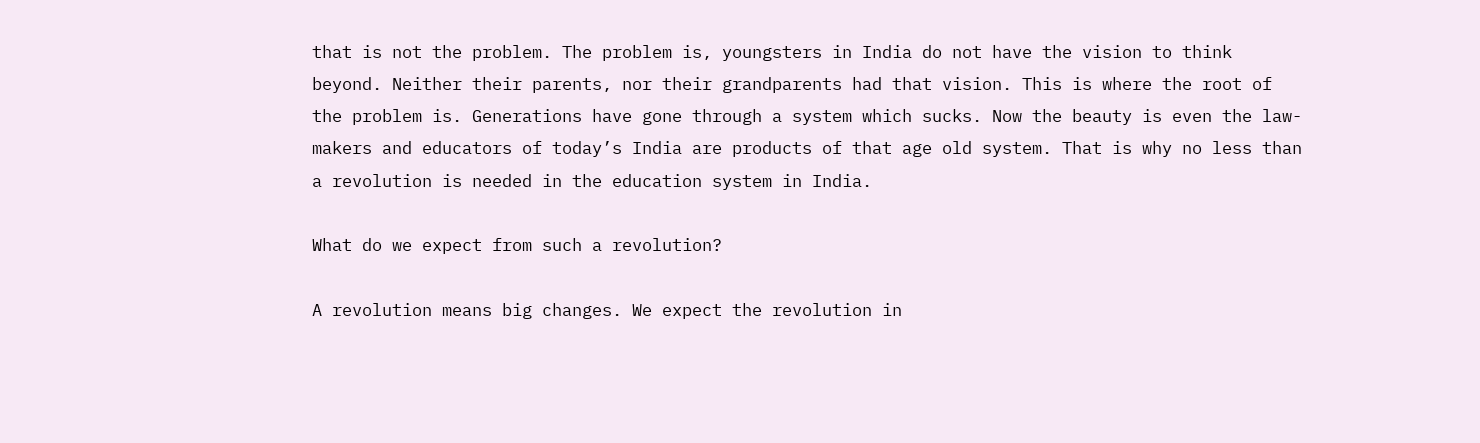that is not the problem. The problem is, youngsters in India do not have the vision to think beyond. Neither their parents, nor their grandparents had that vision. This is where the root of the problem is. Generations have gone through a system which sucks. Now the beauty is even the law-makers and educators of today’s India are products of that age old system. That is why no less than a revolution is needed in the education system in India.

What do we expect from such a revolution?

A revolution means big changes. We expect the revolution in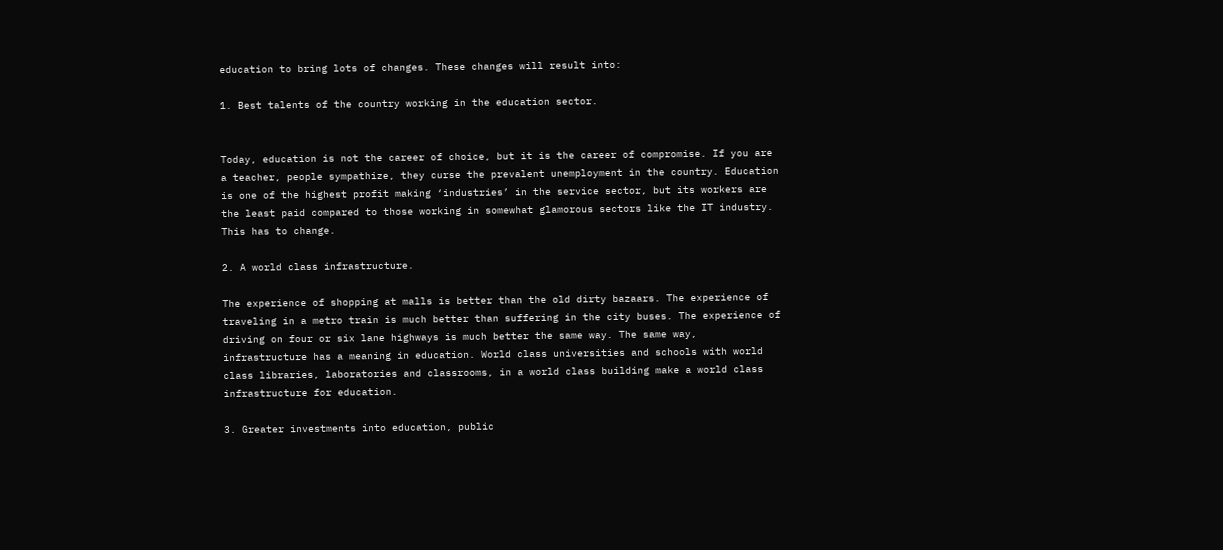education to bring lots of changes. These changes will result into:

1. Best talents of the country working in the education sector.


Today, education is not the career of choice, but it is the career of compromise. If you are a teacher, people sympathize, they curse the prevalent unemployment in the country. Education is one of the highest profit making ‘industries’ in the service sector, but its workers are the least paid compared to those working in somewhat glamorous sectors like the IT industry. This has to change.

2. A world class infrastructure.

The experience of shopping at malls is better than the old dirty bazaars. The experience of traveling in a metro train is much better than suffering in the city buses. The experience of driving on four or six lane highways is much better the same way. The same way, infrastructure has a meaning in education. World class universities and schools with world class libraries, laboratories and classrooms, in a world class building make a world class infrastructure for education.

3. Greater investments into education, public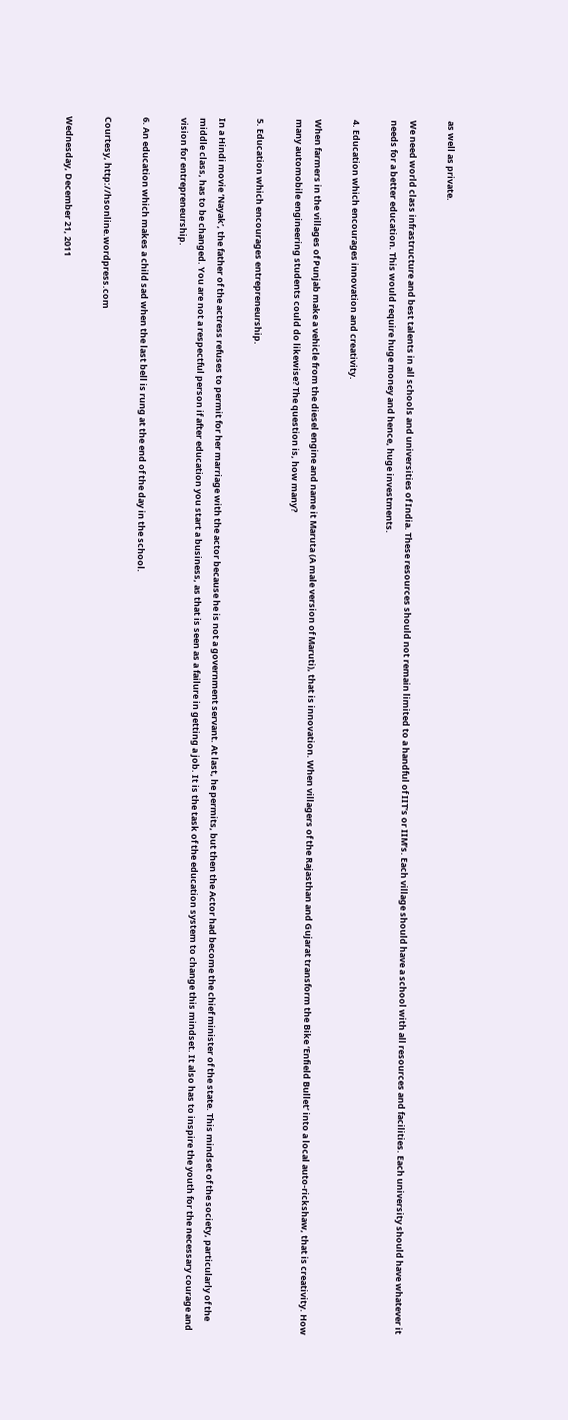as well as private.

We need world class infrastructure and best talents in all schools and universities of India. These resources should not remain limited to a handful of IIT’s or IIM’s. Each village should have a school with all resources and facilities. Each university should have whatever it needs for a better education. This would require huge money and hence, huge investments.

4. Education which encourages innovation and creativity.

When farmers in the villages of Punjab make a vehicle from the diesel engine and name it Maruta (A male version of Maruti), that is innovation. When villagers of the Rajasthan and Gujarat transform the Bike ‘Enfield Bullet’ into a local auto-rickshaw, that is creativity. How many automobile engineering students could do likewise? The question is, how many?

5. Education which encourages entrepreneurship.

In a Hindi movie ‘Nayak’, the father of the actress refuses to permit for her marriage with the actor because he is not a government servant. At last, he permits, but then the Actor had become the chief minister of the state. This mindset of the society, particularly of the middle class, has to be changed. You are not a respectful person if after education you start a business, as that is seen as a failure in getting a job. It is the task of the education system to change this mindset. It also has to inspire the youth for the necessary courage and vision for entrepreneurship.

6. An education which makes a child sad when the last bell is rung at the end of the day in the school.

Courtesy, http://hsonline.wordpress.com

Wednesday, December 21, 2011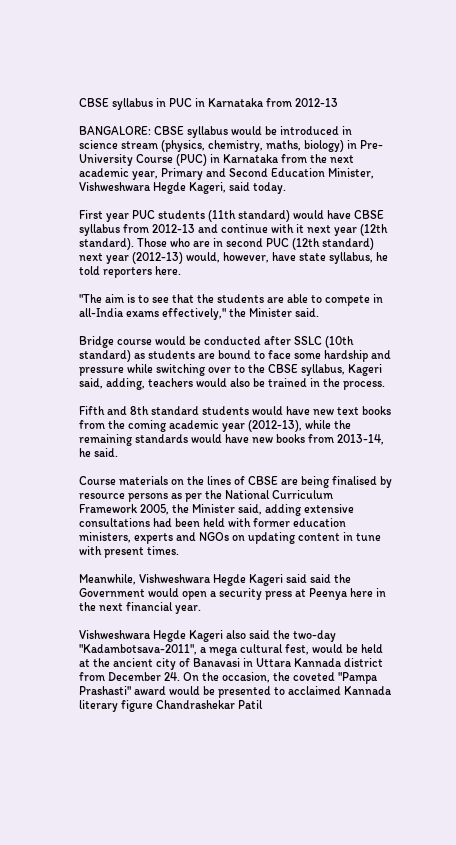CBSE syllabus in PUC in Karnataka from 2012-13

BANGALORE: CBSE syllabus would be introduced in science stream (physics, chemistry, maths, biology) in Pre-University Course (PUC) in Karnataka from the next academic year, Primary and Second Education Minister, Vishweshwara Hegde Kageri, said today.

First year PUC students (11th standard) would have CBSE syllabus from 2012-13 and continue with it next year (12th standard). Those who are in second PUC (12th standard) next year (2012-13) would, however, have state syllabus, he told reporters here.

"The aim is to see that the students are able to compete in all-India exams effectively," the Minister said.

Bridge course would be conducted after SSLC (10th standard) as students are bound to face some hardship and pressure while switching over to the CBSE syllabus, Kageri said, adding, teachers would also be trained in the process.

Fifth and 8th standard students would have new text books from the coming academic year (2012-13), while the remaining standards would have new books from 2013-14, he said.

Course materials on the lines of CBSE are being finalised by resource persons as per the National Curriculum Framework 2005, the Minister said, adding extensive consultations had been held with former education ministers, experts and NGOs on updating content in tune with present times.

Meanwhile, Vishweshwara Hegde Kageri said said the Government would open a security press at Peenya here in the next financial year.

Vishweshwara Hegde Kageri also said the two-day "Kadambotsava-2011", a mega cultural fest, would be held at the ancient city of Banavasi in Uttara Kannada district from December 24. On the occasion, the coveted "Pampa Prashasti" award would be presented to acclaimed Kannada literary figure Chandrashekar Patil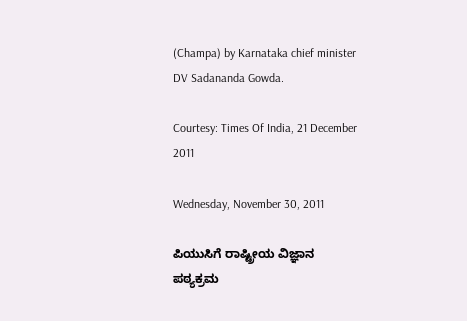(Champa) by Karnataka chief minister DV Sadananda Gowda.

Courtesy: Times Of India, 21 December 2011

Wednesday, November 30, 2011

ಪಿಯುಸಿಗೆ ರಾಷ್ಟ್ರೀಯ ವಿಜ್ಞಾನ ಪಠ್ಯಕ್ರಮ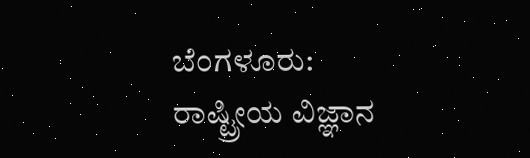ಬೆಂಗಳೂರು: ರಾಷ್ಟ್ರೀಯ ವಿಜ್ಞಾನ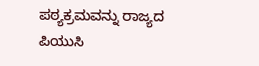ಪಠ್ಯಕ್ರಮವನ್ನು ರಾಜ್ಯದ ಪಿಯುಸಿ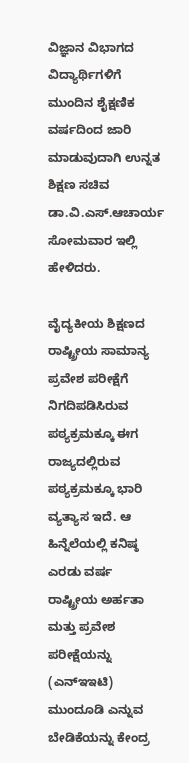ವಿಜ್ಞಾನ ವಿಭಾಗದ ವಿದ್ಯಾರ್ಥಿಗಳಿಗೆ ಮುಂದಿನ ಶೈಕ್ಷಣಿಕ ವರ್ಷದಿಂದ ಜಾರಿ ಮಾಡುವುದಾಗಿ ಉನ್ನತ ಶಿಕ್ಷಣ ಸಚಿವ ಡಾ.ವಿ.ಎಸ್.ಆಚಾರ್ಯ ಸೋಮವಾರ ಇಲ್ಲಿ ಹೇಳಿದರು.

ವೈದ್ಯಕೀಯ ಶಿಕ್ಷಣದ ರಾಷ್ಟ್ರೀಯ ಸಾಮಾನ್ಯ ಪ್ರವೇಶ ಪರೀಕ್ಷೆಗೆ ನಿಗದಿಪಡಿಸಿರುವ ಪಠ್ಯಕ್ರಮಕ್ಕೂ ಈಗ ರಾಜ್ಯದಲ್ಲಿರುವ ಪಠ್ಯಕ್ರಮಕ್ಕೂ ಭಾರಿ ವ್ಯತ್ಯಾಸ ಇದೆ. ಆ ಹಿನ್ನೆಲೆಯಲ್ಲಿ ಕನಿಷ್ಠ ಎರಡು ವರ್ಷ ರಾಷ್ಟ್ರೀಯ ಅರ್ಹತಾ ಮತ್ತು ಪ್ರವೇಶ ಪರೀಕ್ಷೆಯನ್ನು (ಎನ್‌ಇಇಟಿ) ಮುಂದೂಡಿ ಎನ್ನುವ ಬೇಡಿಕೆಯನ್ನು ಕೇಂದ್ರ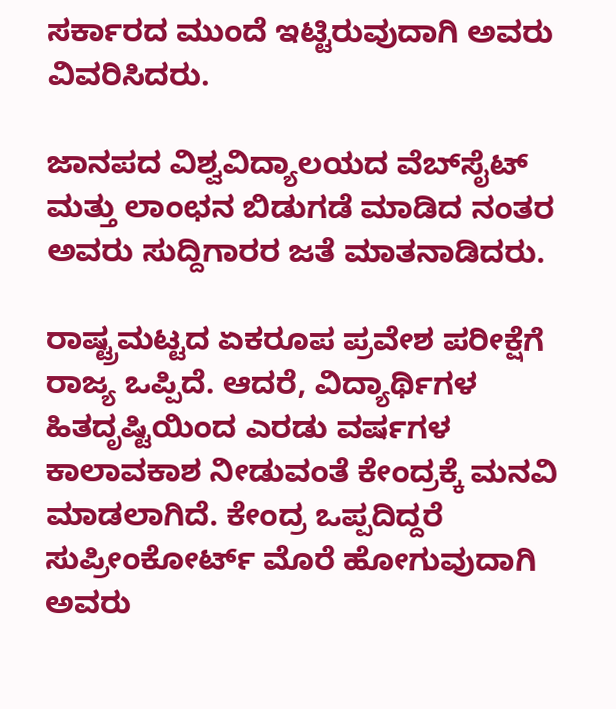ಸರ್ಕಾರದ ಮುಂದೆ ಇಟ್ಟಿರುವುದಾಗಿ ಅವರು ವಿವರಿಸಿದರು.

ಜಾನಪದ ವಿಶ್ವವಿದ್ಯಾಲಯದ ವೆಬ್‌ಸೈಟ್ ಮತ್ತು ಲಾಂಛನ ಬಿಡುಗಡೆ ಮಾಡಿದ ನಂತರ ಅವರು ಸುದ್ದಿಗಾರರ ಜತೆ ಮಾತನಾಡಿದರು.

ರಾಷ್ಟ್ರಮಟ್ಟದ ಏಕರೂಪ ಪ್ರವೇಶ ಪರೀಕ್ಷೆಗೆ ರಾಜ್ಯ ಒಪ್ಪಿದೆ. ಆದರೆ, ವಿದ್ಯಾರ್ಥಿಗಳ ಹಿತದೃಷ್ಟಿಯಿಂದ ಎರಡು ವರ್ಷಗಳ ಕಾಲಾವಕಾಶ ನೀಡುವಂತೆ ಕೇಂದ್ರಕ್ಕೆ ಮನವಿ ಮಾಡಲಾಗಿದೆ. ಕೇಂದ್ರ ಒಪ್ಪದಿದ್ದರೆ ಸುಪ್ರೀಂಕೋರ್ಟ್ ಮೊರೆ ಹೋಗುವುದಾಗಿ ಅವರು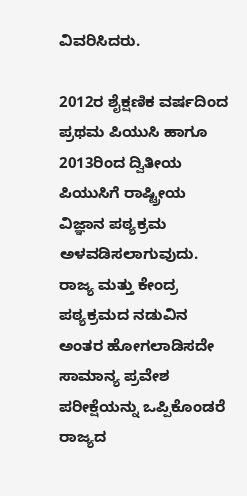ವಿವರಿಸಿದರು.

2012ರ ಶೈಕ್ಷಣಿಕ ವರ್ಷದಿಂದ ಪ್ರಥಮ ಪಿಯುಸಿ ಹಾಗೂ 2013ರಿಂದ ದ್ವಿತೀಯ ಪಿಯುಸಿಗೆ ರಾಷ್ಟ್ರೀಯ ವಿಜ್ಞಾನ ಪಠ್ಯಕ್ರಮ ಅಳವಡಿಸಲಾಗುವುದು. ರಾಜ್ಯ ಮತ್ತು ಕೇಂದ್ರ ಪಠ್ಯಕ್ರಮದ ನಡುವಿನ ಅಂತರ ಹೋಗಲಾಡಿಸದೇ ಸಾಮಾನ್ಯ ಪ್ರವೇಶ ಪರೀಕ್ಷೆಯನ್ನು ಒಪ್ಪಿಕೊಂಡರೆ ರಾಜ್ಯದ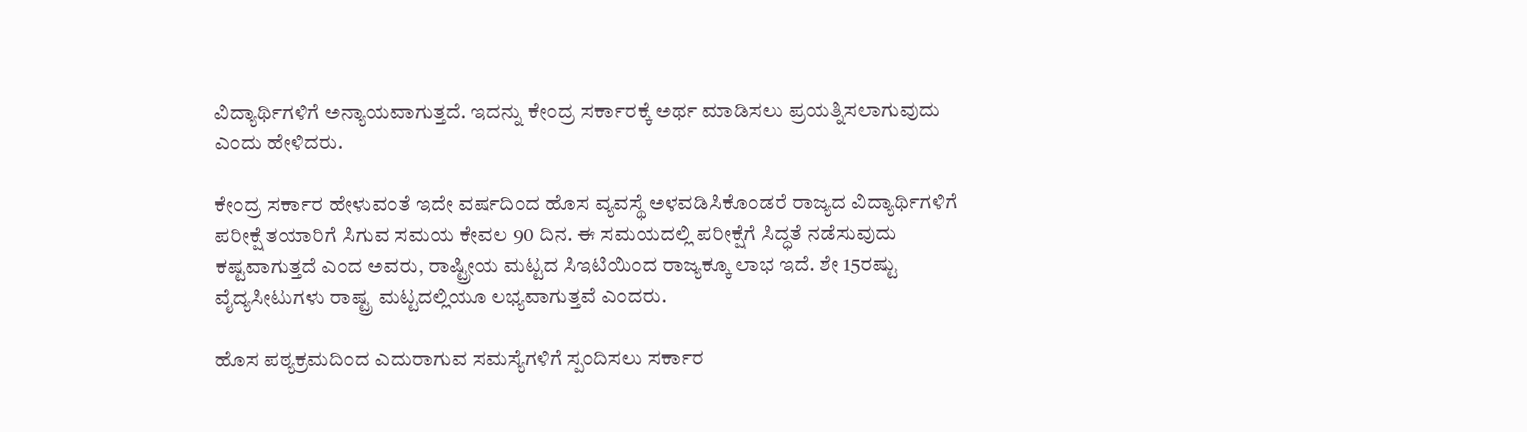ವಿದ್ಯಾರ್ಥಿಗಳಿಗೆ ಅನ್ಯಾಯವಾಗುತ್ತದೆ. ಇದನ್ನು ಕೇಂದ್ರ ಸರ್ಕಾರಕ್ಕೆ ಅರ್ಥ ಮಾಡಿಸಲು ಪ್ರಯತ್ನಿಸಲಾಗುವುದು ಎಂದು ಹೇಳಿದರು.

ಕೇಂದ್ರ ಸರ್ಕಾರ ಹೇಳುವಂತೆ ಇದೇ ವರ್ಷದಿಂದ ಹೊಸ ವ್ಯವಸ್ಥೆ ಅಳವಡಿಸಿಕೊಂಡರೆ ರಾಜ್ಯದ ವಿದ್ಯಾರ್ಥಿಗಳಿಗೆ ಪರೀಕ್ಷೆ ತಯಾರಿಗೆ ಸಿಗುವ ಸಮಯ ಕೇವಲ 90 ದಿನ. ಈ ಸಮಯದಲ್ಲಿ ಪರೀಕ್ಷೆಗೆ ಸಿದ್ಧತೆ ನಡೆಸುವುದು ಕಷ್ಟವಾಗುತ್ತದೆ ಎಂದ ಅವರು, ರಾಷ್ಟ್ರೀಯ ಮಟ್ಟದ ಸಿಇಟಿಯಿಂದ ರಾಜ್ಯಕ್ಕೂ ಲಾಭ ಇದೆ. ಶೇ 15ರಷ್ಟು ವೈದ್ಯಸೀಟುಗಳು ರಾಷ್ಟ್ರ ಮಟ್ಟದಲ್ಲಿಯೂ ಲಭ್ಯವಾಗುತ್ತವೆ ಎಂದರು.

ಹೊಸ ಪಠ್ಯಕ್ರಮದಿಂದ ಎದುರಾಗುವ ಸಮಸ್ಯೆಗಳಿಗೆ ಸ್ಪಂದಿಸಲು ಸರ್ಕಾರ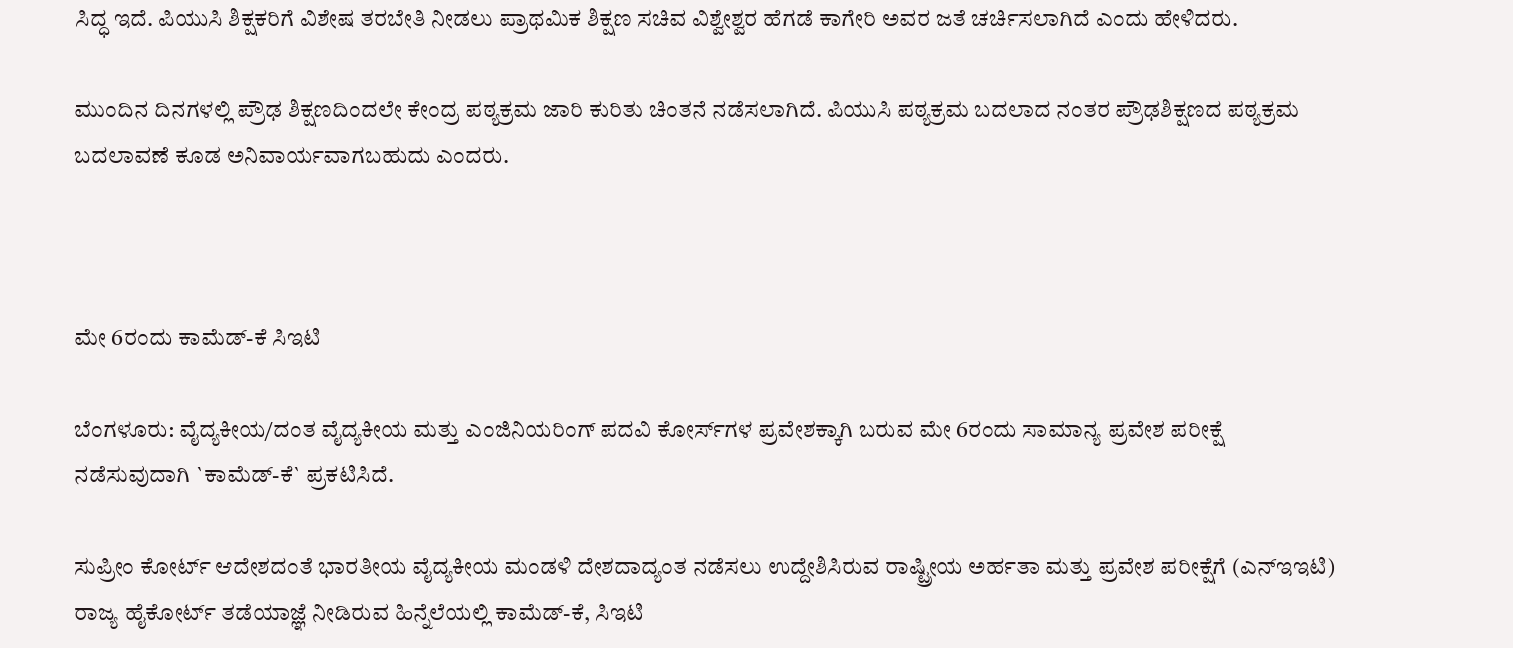ಸಿದ್ಧ ಇದೆ. ಪಿಯುಸಿ ಶಿಕ್ಷಕರಿಗೆ ವಿಶೇಷ ತರಬೇತಿ ನೀಡಲು ಪ್ರಾಥಮಿಕ ಶಿಕ್ಷಣ ಸಚಿವ ವಿಶ್ವೇಶ್ವರ ಹೆಗಡೆ ಕಾಗೇರಿ ಅವರ ಜತೆ ಚರ್ಚಿಸಲಾಗಿದೆ ಎಂದು ಹೇಳಿದರು.

ಮುಂದಿನ ದಿನಗಳಲ್ಲಿ ಪ್ರೌಢ ಶಿಕ್ಷಣದಿಂದಲೇ ಕೇಂದ್ರ ಪಠ್ಯಕ್ರಮ ಜಾರಿ ಕುರಿತು ಚಿಂತನೆ ನಡೆಸಲಾಗಿದೆ. ಪಿಯುಸಿ ಪಠ್ಯಕ್ರಮ ಬದಲಾದ ನಂತರ ಪ್ರೌಢಶಿಕ್ಷಣದ ಪಠ್ಯಕ್ರಮ ಬದಲಾವಣೆ ಕೂಡ ಅನಿವಾರ್ಯವಾಗಬಹುದು ಎಂದರು.



ಮೇ 6ರಂದು ಕಾಮೆಡ್-ಕೆ ಸಿಇಟಿ

ಬೆಂಗಳೂರು: ವೈದ್ಯಕೀಯ/ದಂತ ವೈದ್ಯಕೀಯ ಮತ್ತು ಎಂಜಿನಿಯರಿಂಗ್ ಪದವಿ ಕೋರ್ಸ್‌ಗಳ ಪ್ರವೇಶಕ್ಕಾಗಿ ಬರುವ ಮೇ 6ರಂದು ಸಾಮಾನ್ಯ ಪ್ರವೇಶ ಪರೀಕ್ಷೆ ನಡೆಸುವುದಾಗಿ `ಕಾಮೆಡ್-ಕೆ` ಪ್ರಕಟಿಸಿದೆ.

ಸುಪ್ರೀಂ ಕೋರ್ಟ್ ಆದೇಶದಂತೆ ಭಾರತೀಯ ವೈದ್ಯಕೀಯ ಮಂಡಳಿ ದೇಶದಾದ್ಯಂತ ನಡೆಸಲು ಉದ್ದೇಶಿಸಿರುವ ರಾಷ್ಟ್ರೀಯ ಅರ್ಹತಾ ಮತ್ತು ಪ್ರವೇಶ ಪರೀಕ್ಷೆಗೆ (ಎನ್‌ಇಇಟಿ) ರಾಜ್ಯ ಹೈಕೋರ್ಟ್ ತಡೆಯಾಜ್ಞೆ ನೀಡಿರುವ ಹಿನ್ನೆಲೆಯಲ್ಲಿ ಕಾಮೆಡ್-ಕೆ, ಸಿಇಟಿ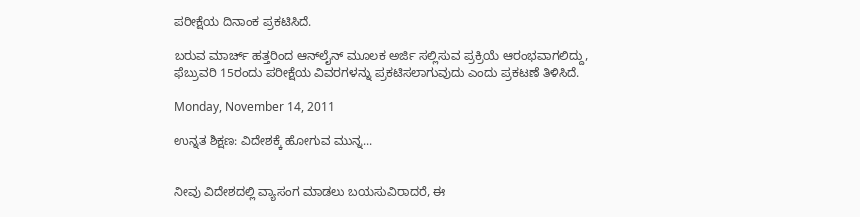ಪರೀಕ್ಷೆಯ ದಿನಾಂಕ ಪ್ರಕಟಿಸಿದೆ.

ಬರುವ ಮಾರ್ಚ್ ಹತ್ತರಿಂದ ಆನ್‌ಲೈನ್ ಮೂಲಕ ಅರ್ಜಿ ಸಲ್ಲಿಸುವ ಪ್ರಕ್ರಿಯೆ ಆರಂಭವಾಗಲಿದ್ದು, ಫೆಬ್ರುವರಿ 15ರಂದು ಪರೀಕ್ಷೆಯ ವಿವರಗಳನ್ನು ಪ್ರಕಟಿಸಲಾಗುವುದು ಎಂದು ಪ್ರಕಟಣೆ ತಿಳಿಸಿದೆ.

Monday, November 14, 2011

ಉನ್ನತ ಶಿಕ್ಷಣ: ವಿದೇಶಕ್ಕೆ ಹೋಗುವ ಮುನ್ನ...


ನೀವು ವಿದೇಶದಲ್ಲಿ ವ್ಯಾಸಂಗ ಮಾಡಲು ಬಯಸುವಿರಾದರೆ, ಈ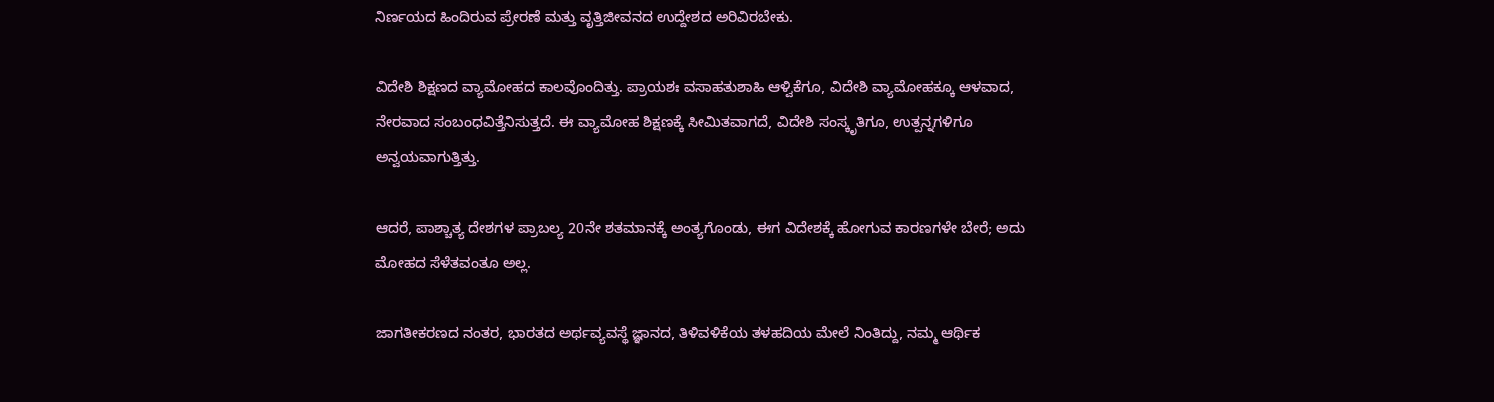ನಿರ್ಣಯದ ಹಿಂದಿರುವ ಪ್ರೇರಣೆ ಮತ್ತು ವೃತ್ತಿಜೀವನದ ಉದ್ದೇಶದ ಅರಿವಿರಬೇಕು.

ವಿದೇಶಿ ಶಿಕ್ಷಣದ ವ್ಯಾಮೋಹದ ಕಾಲವೊಂದಿತ್ತು. ಪ್ರಾಯಶಃ ವಸಾಹತುಶಾಹಿ ಆಳ್ವಿಕೆಗೂ, ವಿದೇಶಿ ವ್ಯಾಮೋಹಕ್ಕೂ ಆಳವಾದ, ನೇರವಾದ ಸಂಬಂಧವಿತ್ತೆನಿಸುತ್ತದೆ. ಈ ವ್ಯಾಮೋಹ ಶಿಕ್ಷಣಕ್ಕೆ ಸೀಮಿತವಾಗದೆ, ವಿದೇಶಿ ಸಂಸ್ಕೃತಿಗೂ, ಉತ್ಪನ್ನಗಳಿಗೂ ಅನ್ವಯವಾಗುತ್ತಿತ್ತು.

ಆದರೆ, ಪಾಶ್ಚಾತ್ಯ ದೇಶಗಳ ಪ್ರಾಬಲ್ಯ 20ನೇ ಶತಮಾನಕ್ಕೆ ಅಂತ್ಯಗೊಂಡು, ಈಗ ವಿದೇಶಕ್ಕೆ ಹೋಗುವ ಕಾರಣಗಳೇ ಬೇರೆ; ಅದು ಮೋಹದ ಸೆಳೆತವಂತೂ ಅಲ್ಲ.

ಜಾಗತೀಕರಣದ ನಂತರ, ಭಾರತದ ಅರ್ಥವ್ಯವಸ್ಥೆ ಜ್ಞಾನದ, ತಿಳಿವಳಿಕೆಯ ತಳಹದಿಯ ಮೇಲೆ ನಿಂತಿದ್ದು, ನಮ್ಮ ಆರ್ಥಿಕ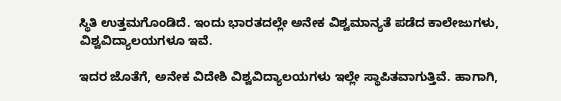ಸ್ಥಿತಿ ಉತ್ತಮಗೊಂಡಿದೆ. ಇಂದು ಭಾರತದಲ್ಲೇ ಅನೇಕ ವಿಶ್ವಮಾನ್ಯತೆ ಪಡೆದ ಕಾಲೇಜುಗಳು, ವಿಶ್ವವಿದ್ಯಾಲಯಗಳೂ ಇವೆ.

ಇದರ ಜೊತೆಗೆ, ಅನೇಕ ವಿದೇಶಿ ವಿಶ್ವವಿದ್ಯಾಲಯಗಳು ಇಲ್ಲೇ ಸ್ಥಾಪಿತವಾಗುತ್ತಿವೆ. ಹಾಗಾಗಿ,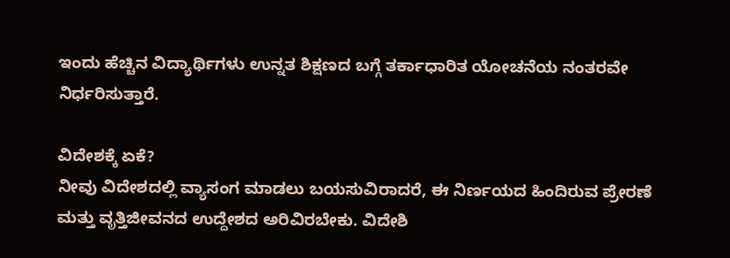ಇಂದು ಹೆಚ್ಚಿನ ವಿದ್ಯಾರ್ಥಿಗಳು ಉನ್ನತ ಶಿಕ್ಷಣದ ಬಗ್ಗೆ ತರ್ಕಾಧಾರಿತ ಯೋಚನೆಯ ನಂತರವೇ ನಿರ್ಧರಿಸುತ್ತಾರೆ.

ವಿದೇಶಕ್ಕೆ ಏಕೆ?
ನೀವು ವಿದೇಶದಲ್ಲಿ ವ್ಯಾಸಂಗ ಮಾಡಲು ಬಯಸುವಿರಾದರೆ, ಈ ನಿರ್ಣಯದ ಹಿಂದಿರುವ ಪ್ರೇರಣೆ ಮತ್ತು ವೃತ್ತಿಜೀವನದ ಉದ್ದೇಶದ ಅರಿವಿರಬೇಕು. ವಿದೇಶಿ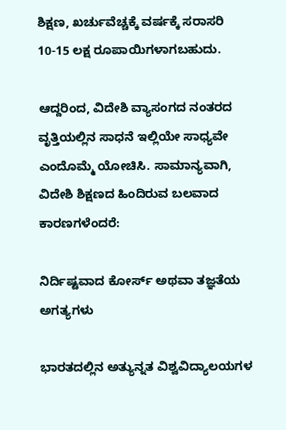ಶಿಕ್ಷಣ, ಖರ್ಚುವೆಚ್ಚಕ್ಕೆ ವರ್ಷಕ್ಕೆ ಸರಾಸರಿ 10-15 ಲಕ್ಷ ರೂಪಾಯಿಗಳಾಗಬಹುದು.

ಆದ್ದರಿಂದ, ವಿದೇಶಿ ವ್ಯಾಸಂಗದ ನಂತರದ ವೃತ್ತಿಯಲ್ಲಿನ ಸಾಧನೆ ಇಲ್ಲಿಯೇ ಸಾಧ್ಯವೇ ಎಂದೊಮ್ಮೆ ಯೋಚಿಸಿ. ಸಾಮಾನ್ಯವಾಗಿ, ವಿದೇಶಿ ಶಿಕ್ಷಣದ ಹಿಂದಿರುವ ಬಲವಾದ ಕಾರಣಗಳೆಂದರೆ:

ನಿರ್ದಿಷ್ಟವಾದ ಕೋರ್ಸ್ ಅಥವಾ ತಜ್ಞತೆಯ ಅಗತ್ಯಗಳು

ಭಾರತದಲ್ಲಿನ ಅತ್ಯುನ್ನತ ವಿಶ್ವವಿದ್ಯಾಲಯಗಳ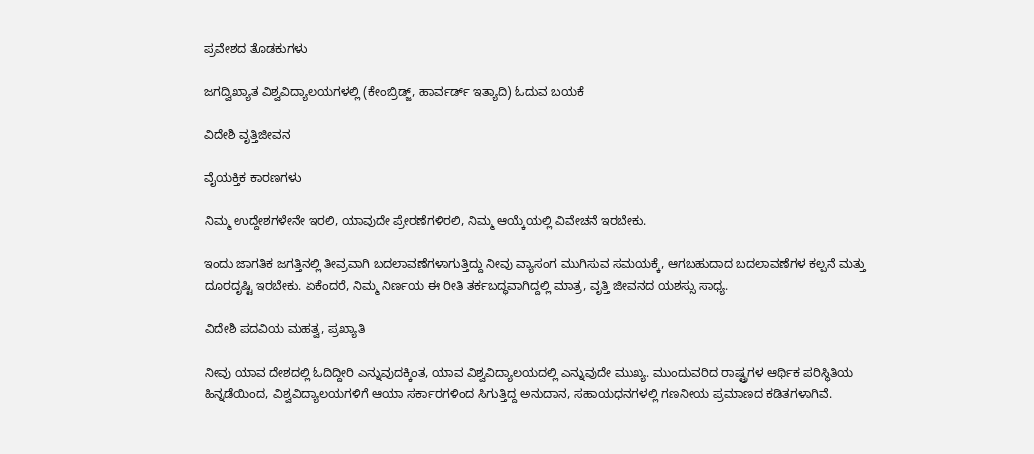ಪ್ರವೇಶದ ತೊಡಕುಗಳು

ಜಗದ್ವಿಖ್ಯಾತ ವಿಶ್ವವಿದ್ಯಾಲಯಗಳಲ್ಲಿ (ಕೇಂಬ್ರಿಡ್ಜ್, ಹಾರ್ವರ್ಡ್ ಇತ್ಯಾದಿ) ಓದುವ ಬಯಕೆ

ವಿದೇಶಿ ವೃತ್ತಿಜೀವನ

ವೈಯಕ್ತಿಕ ಕಾರಣಗಳು

ನಿಮ್ಮ ಉದ್ದೇಶಗಳೇನೇ ಇರಲಿ, ಯಾವುದೇ ಪ್ರೇರಣೆಗಳಿರಲಿ, ನಿಮ್ಮ ಆಯ್ಕೆಯಲ್ಲಿ ವಿವೇಚನೆ ಇರಬೇಕು.

ಇಂದು ಜಾಗತಿಕ ಜಗತ್ತಿನಲ್ಲಿ ತೀವ್ರವಾಗಿ ಬದಲಾವಣೆಗಳಾಗುತ್ತಿದ್ದು ನೀವು ವ್ಯಾಸಂಗ ಮುಗಿಸುವ ಸಮಯಕ್ಕೆ, ಆಗಬಹುದಾದ ಬದಲಾವಣೆಗಳ ಕಲ್ಪನೆ ಮತ್ತು ದೂರದೃಷ್ಟಿ ಇರಬೇಕು. ಏಕೆಂದರೆ, ನಿಮ್ಮ ನಿರ್ಣಯ ಈ ರೀತಿ ತರ್ಕಬದ್ಧವಾಗಿದ್ದಲ್ಲಿ ಮಾತ್ರ, ವೃತ್ತಿ ಜೀವನದ ಯಶಸ್ಸು ಸಾಧ್ಯ.

ವಿದೇಶಿ ಪದವಿಯ ಮಹತ್ವ, ಪ್ರಖ್ಯಾತಿ

ನೀವು ಯಾವ ದೇಶದಲ್ಲಿ ಓದಿದ್ದೀರಿ ಎನ್ನುವುದಕ್ಕಿಂತ, ಯಾವ ವಿಶ್ವವಿದ್ಯಾಲಯದಲ್ಲಿ ಎನ್ನುವುದೇ ಮುಖ್ಯ. ಮುಂದುವರಿದ ರಾಷ್ಟ್ರಗಳ ಆರ್ಥಿಕ ಪರಿಸ್ಥಿತಿಯ ಹಿನ್ನಡೆಯಿಂದ, ವಿಶ್ವವಿದ್ಯಾಲಯಗಳಿಗೆ ಆಯಾ ಸರ್ಕಾರಗಳಿಂದ ಸಿಗುತ್ತಿದ್ದ ಅನುದಾನ, ಸಹಾಯಧನಗಳಲ್ಲಿ ಗಣನೀಯ ಪ್ರಮಾಣದ ಕಡಿತಗಳಾಗಿವೆ.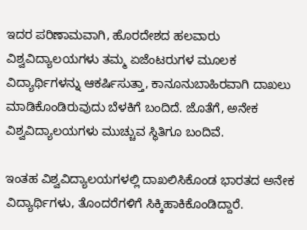ಇದರ ಪರಿಣಾಮವಾಗಿ, ಹೊರದೇಶದ ಹಲವಾರು ವಿಶ್ವವಿದ್ಯಾಲಯಗಳು ತಮ್ಮ ಏಜೆಂಟರುಗಳ ಮೂಲಕ ವಿದ್ಯಾರ್ಥಿಗಳನ್ನು ಆಕರ್ಷಿಸುತ್ತಾ, ಕಾನೂನುಬಾಹಿರವಾಗಿ ದಾಖಲು ಮಾಡಿಕೊಂಡಿರುವುದು ಬೆಳಕಿಗೆ ಬಂದಿದೆ. ಜೊತೆಗೆ, ಅನೇಕ ವಿಶ್ವವಿದ್ಯಾಲಯಗಳು ಮುಚ್ಚುವ ಸ್ಥಿತಿಗೂ ಬಂದಿವೆ.

ಇಂತಹ ವಿಶ್ವವಿದ್ಯಾಲಯಗಳಲ್ಲಿ ದಾಖಲಿಸಿಕೊಂಡ ಭಾರತದ ಅನೇಕ ವಿದ್ಯಾರ್ಥಿಗಳು, ತೊಂದರೆಗಳಿಗೆ ಸಿಕ್ಕಿಹಾಕಿಕೊಂಡಿದ್ದಾರೆ.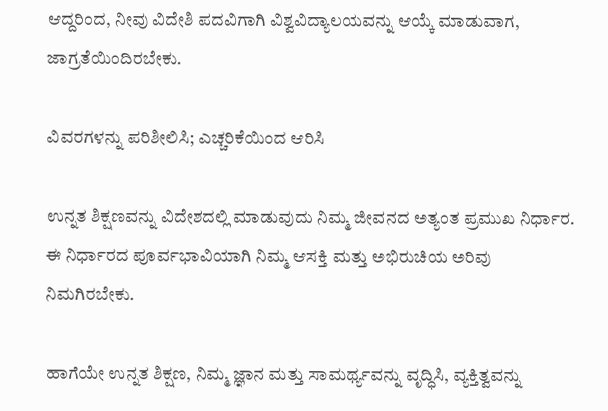ಆದ್ದರಿಂದ, ನೀವು ವಿದೇಶಿ ಪದವಿಗಾಗಿ ವಿಶ್ವವಿದ್ಯಾಲಯವನ್ನು ಆಯ್ಕೆ ಮಾಡುವಾಗ, ಜಾಗ್ರತೆಯಿಂದಿರಬೇಕು.

ವಿವರಗಳನ್ನು ಪರಿಶೀಲಿಸಿ; ಎಚ್ಚರಿಕೆಯಿಂದ ಆರಿಸಿ

ಉನ್ನತ ಶಿಕ್ಷಣವನ್ನು ವಿದೇಶದಲ್ಲಿ ಮಾಡುವುದು ನಿಮ್ಮ ಜೀವನದ ಅತ್ಯಂತ ಪ್ರಮುಖ ನಿರ್ಧಾರ. ಈ ನಿರ್ಧಾರದ ಪೂರ್ವಭಾವಿಯಾಗಿ ನಿಮ್ಮ ಆಸಕ್ತಿ ಮತ್ತು ಅಭಿರುಚಿಯ ಅರಿವು ನಿಮಗಿರಬೇಕು.

ಹಾಗೆಯೇ ಉನ್ನತ ಶಿಕ್ಷಣ, ನಿಮ್ಮ ಜ್ಞಾನ ಮತ್ತು ಸಾಮರ್ಥ್ಯವನ್ನು ವೃದ್ಧಿಸಿ, ವ್ಯಕ್ತಿತ್ವವನ್ನು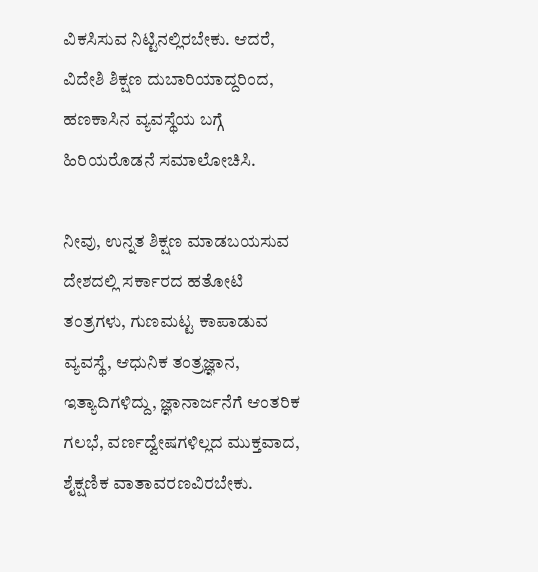ವಿಕಸಿಸುವ ನಿಟ್ಟಿನಲ್ಲಿರಬೇಕು. ಆದರೆ, ವಿದೇಶಿ ಶಿಕ್ಷಣ ದುಬಾರಿಯಾದ್ದರಿಂದ, ಹಣಕಾಸಿನ ವ್ಯವಸ್ಥೆಯ ಬಗ್ಗೆ ಹಿರಿಯರೊಡನೆ ಸಮಾಲೋಚಿಸಿ.

ನೀವು, ಉನ್ನತ ಶಿಕ್ಷಣ ಮಾಡಬಯಸುವ ದೇಶದಲ್ಲಿ ಸರ್ಕಾರದ ಹತೋಟಿ ತಂತ್ರಗಳು, ಗುಣಮಟ್ಟ ಕಾಪಾಡುವ ವ್ಯವಸ್ಥೆ, ಆಧುನಿಕ ತಂತ್ರಜ್ಞಾನ, ಇತ್ಯಾದಿಗಳಿದ್ದು, ಜ್ಞಾನಾರ್ಜನೆಗೆ ಆಂತರಿಕ ಗಲಭೆ, ವರ್ಣದ್ವೇಷಗಳಿಲ್ಲದ ಮುಕ್ತವಾದ, ಶೈಕ್ಷಣಿಕ ವಾತಾವರಣವಿರಬೇಕು.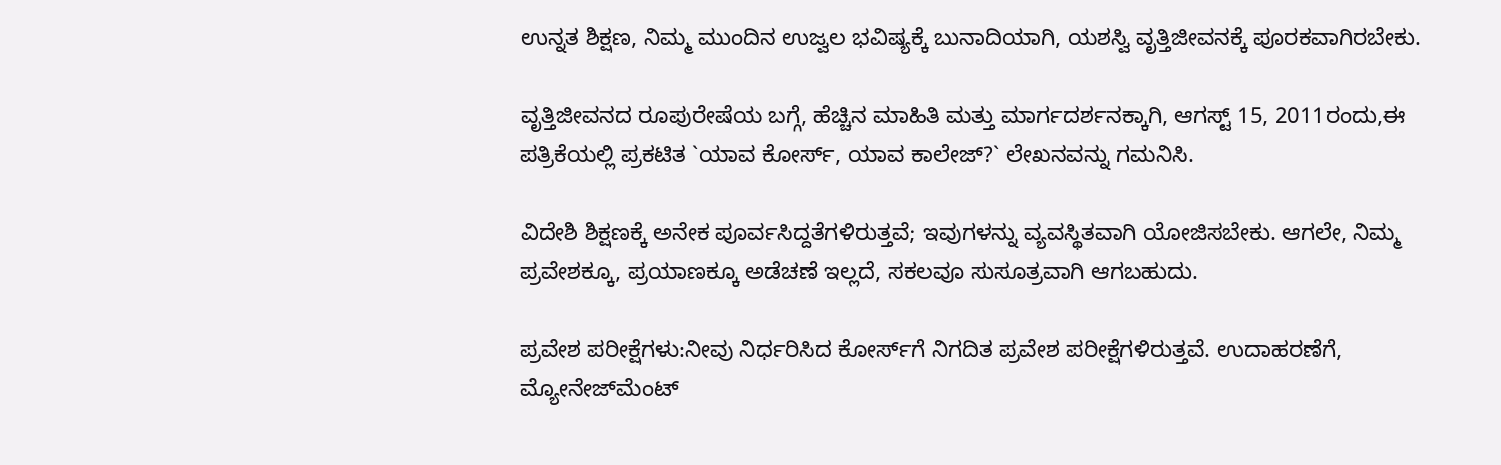ಉನ್ನತ ಶಿಕ್ಷಣ, ನಿಮ್ಮ ಮುಂದಿನ ಉಜ್ವಲ ಭವಿಷ್ಯಕ್ಕೆ ಬುನಾದಿಯಾಗಿ, ಯಶಸ್ವಿ ವೃತ್ತಿಜೀವನಕ್ಕೆ ಪೂರಕವಾಗಿರಬೇಕು.

ವೃತ್ತಿಜೀವನದ ರೂಪುರೇಷೆಯ ಬಗ್ಗೆ, ಹೆಚ್ಚಿನ ಮಾಹಿತಿ ಮತ್ತು ಮಾರ್ಗದರ್ಶನಕ್ಕಾಗಿ, ಆಗಸ್ಟ್ 15, 2011ರಂದು,ಈ ಪತ್ರಿಕೆಯಲ್ಲಿ ಪ್ರಕಟಿತ `ಯಾವ ಕೋರ್ಸ್, ಯಾವ ಕಾಲೇಜ್?` ಲೇಖನವನ್ನು ಗಮನಿಸಿ.

ವಿದೇಶಿ ಶಿಕ್ಷಣಕ್ಕೆ ಅನೇಕ ಪೂರ್ವಸಿದ್ದತೆಗಳಿರುತ್ತವೆ; ಇವುಗಳನ್ನು ವ್ಯವಸ್ಥಿತವಾಗಿ ಯೋಜಿಸಬೇಕು. ಆಗಲೇ, ನಿಮ್ಮ ಪ್ರವೇಶಕ್ಕೂ, ಪ್ರಯಾಣಕ್ಕೂ ಅಡೆಚಣೆ ಇಲ್ಲದೆ, ಸಕಲವೂ ಸುಸೂತ್ರವಾಗಿ ಆಗಬಹುದು.

ಪ್ರವೇಶ ಪರೀಕ್ಷೆಗಳು:ನೀವು ನಿರ್ಧರಿಸಿದ ಕೋರ್ಸ್‌ಗೆ ನಿಗದಿತ ಪ್ರವೇಶ ಪರೀಕ್ಷೆಗಳಿರುತ್ತವೆ. ಉದಾಹರಣೆಗೆ, ಮ್ಯೋನೇಜ್‌ಮೆಂಟ್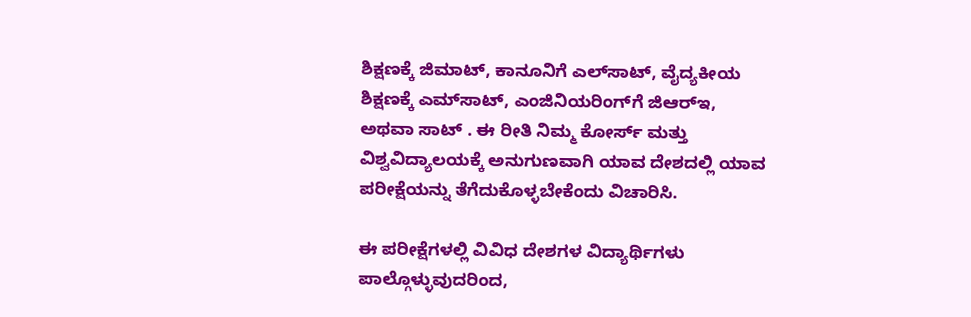ಶಿಕ್ಷಣಕ್ಕೆ ಜಿಮಾಟ್, ಕಾನೂನಿಗೆ ಎಲ್‌ಸಾಟ್, ವೈದ್ಯಕೀಯ ಶಿಕ್ಷಣಕ್ಕೆ ಎಮ್‌ಸಾಟ್, ಎಂಜಿನಿಯರಿಂಗ್‌ಗೆ ಜಿಆರ್‌ಇ, ಅಥವಾ ಸಾಟ್ . ಈ ರೀತಿ ನಿಮ್ಮ ಕೋರ್ಸ್ ಮತ್ತು ವಿಶ್ವವಿದ್ಯಾಲಯಕ್ಕೆ ಅನುಗುಣವಾಗಿ ಯಾವ ದೇಶದಲ್ಲಿ ಯಾವ ಪರೀಕ್ಷೆಯನ್ನು ತೆಗೆದುಕೊಳ್ಳಬೇಕೆಂದು ವಿಚಾರಿಸಿ.

ಈ ಪರೀಕ್ಷೆಗಳಲ್ಲಿ ವಿವಿಧ ದೇಶಗಳ ವಿದ್ಯಾರ್ಥಿಗಳು ಪಾಲ್ಗೊಳ್ಳುವುದರಿಂದ,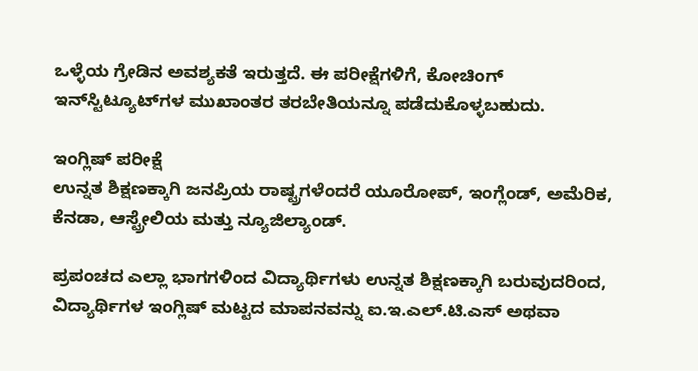ಒಳ್ಳೆಯ ಗ್ರೇಡಿನ ಅವಶ್ಯಕತೆ ಇರುತ್ತದೆ. ಈ ಪರೀಕ್ಷೆಗಳಿಗೆ, ಕೋಚಿಂಗ್ ಇನ್‌ಸ್ಟಿಟ್ಯೂಟ್‌ಗಳ ಮುಖಾಂತರ ತರಬೇತಿಯನ್ನೂ ಪಡೆದುಕೊಳ್ಳಬಹುದು.

ಇಂಗ್ಲಿಷ್ ಪರೀಕ್ಷೆ
ಉನ್ನತ ಶಿಕ್ಷಣಕ್ಕಾಗಿ ಜನಪ್ರಿಯ ರಾಷ್ಟ್ರಗಳೆಂದರೆ ಯೂರೋಪ್, ಇಂಗ್ಲೆಂಡ್, ಅಮೆರಿಕ, ಕೆನಡಾ, ಆಸ್ಟ್ರೇಲಿಯ ಮತ್ತು ನ್ಯೂಜಿಲ್ಯಾಂಡ್.

ಪ್ರಪಂಚದ ಎಲ್ಲಾ ಭಾಗಗಳಿಂದ ವಿದ್ಯಾರ್ಥಿಗಳು ಉನ್ನತ ಶಿಕ್ಷಣಕ್ಕಾಗಿ ಬರುವುದರಿಂದ, ವಿದ್ಯಾರ್ಥಿಗಳ ಇಂಗ್ಲಿಷ್ ಮಟ್ಟದ ಮಾಪನವನ್ನು ಐ.ಇ.ಎಲ್.ಟಿ.ಎಸ್ ಅಥವಾ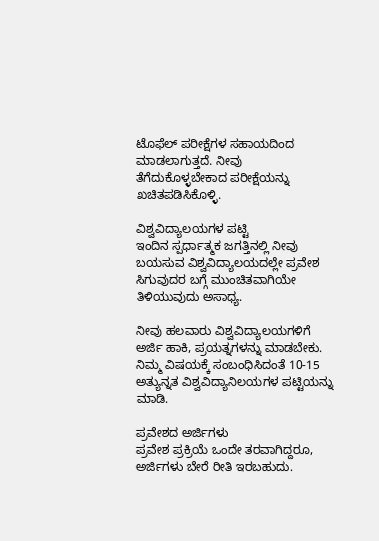ಟೊಫೆಲ್ ಪರೀಕ್ಷೆಗಳ ಸಹಾಯದಿಂದ ಮಾಡಲಾಗುತ್ತದೆ. ನೀವು ತೆಗೆದುಕೊಳ್ಳಬೇಕಾದ ಪರೀಕ್ಷೆಯನ್ನು ಖಚಿತಪಡಿಸಿಕೊಳ್ಳಿ.

ವಿಶ್ವವಿದ್ಯಾಲಯಗಳ ಪಟ್ಟಿ
ಇಂದಿನ ಸ್ಪರ್ಧಾತ್ಮಕ ಜಗತ್ತಿನಲ್ಲಿ ನೀವು ಬಯಸುವ ವಿಶ್ವವಿದ್ಯಾಲಯದಲ್ಲೇ ಪ್ರವೇಶ ಸಿಗುವುದರ ಬಗ್ಗೆ ಮುಂಚಿತವಾಗಿಯೇ ತಿಳಿಯುವುದು ಅಸಾಧ್ಯ.

ನೀವು ಹಲವಾರು ವಿಶ್ವವಿದ್ಯಾಲಯಗಳಿಗೆ ಅರ್ಜಿ ಹಾಕಿ, ಪ್ರಯತ್ನಗಳನ್ನು ಮಾಡಬೇಕು. ನಿಮ್ಮ ವಿಷಯಕ್ಕೆ ಸಂಬಂಧಿಸಿದಂತೆ 10-15 ಅತ್ಯುನ್ನತ ವಿಶ್ವವಿದ್ಯಾನಿಲಯಗಳ ಪಟ್ಟಿಯನ್ನು ಮಾಡಿ.

ಪ್ರವೇಶದ ಅರ್ಜಿಗಳು
ಪ್ರವೇಶ ಪ್ರಕ್ರಿಯೆ ಒಂದೇ ತರವಾಗಿದ್ದರೂ, ಅರ್ಜಿಗಳು ಬೇರೆ ರೀತಿ ಇರಬಹುದು.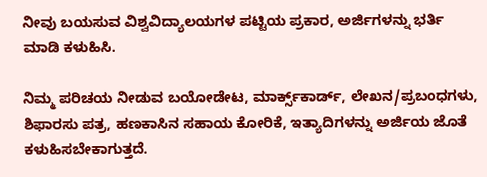ನೀವು ಬಯಸುವ ವಿಶ್ವವಿದ್ಯಾಲಯಗಳ ಪಟ್ಟಿಯ ಪ್ರಕಾರ, ಅರ್ಜಿಗಳನ್ನು ಭರ್ತಿ ಮಾಡಿ ಕಳುಹಿಸಿ.

ನಿಮ್ಮ ಪರಿಚಯ ನೀಡುವ ಬಯೋಡೇಟ, ಮಾರ್ಕ್ಸ್‌ಕಾರ್ಡ್, ಲೇಖನ/ಪ್ರಬಂಧಗಳು, ಶಿಫಾರಸು ಪತ್ರ, ಹಣಕಾಸಿನ ಸಹಾಯ ಕೋರಿಕೆ, ಇತ್ಯಾದಿಗಳನ್ನು ಅರ್ಜಿಯ ಜೊತೆ ಕಳುಹಿಸಬೇಕಾಗುತ್ತದೆ.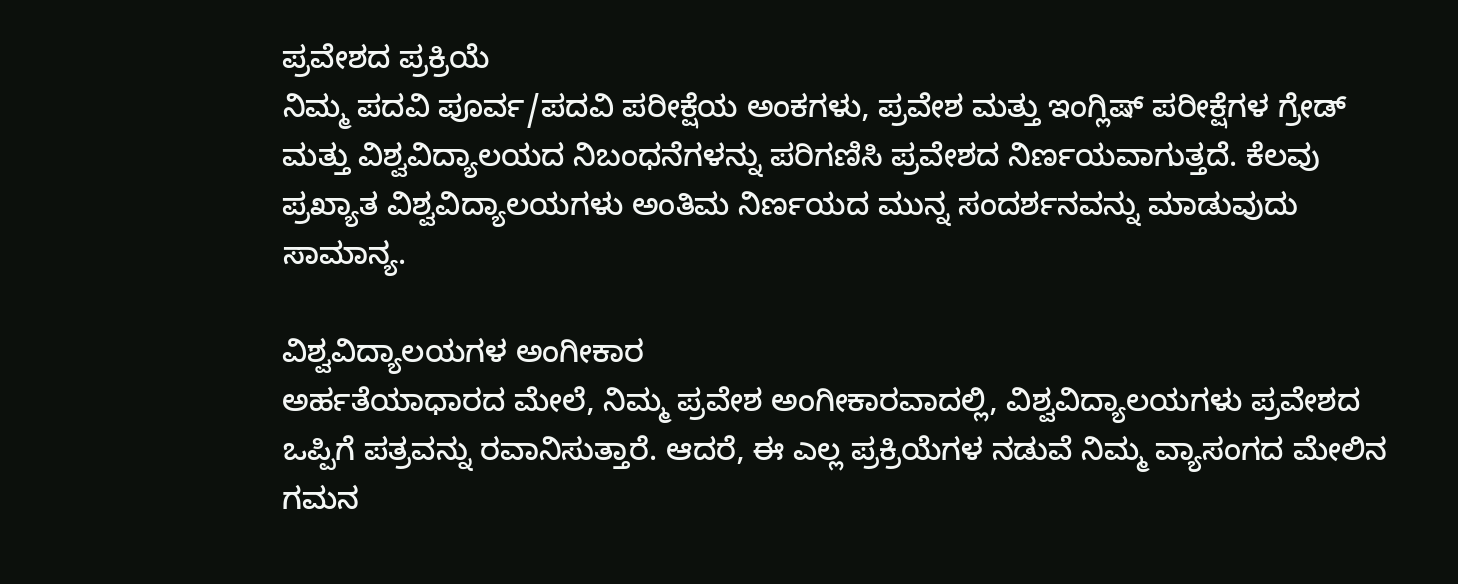ಪ್ರವೇಶದ ಪ್ರಕ್ರಿಯೆ
ನಿಮ್ಮ ಪದವಿ ಪೂರ್ವ/ಪದವಿ ಪರೀಕ್ಷೆಯ ಅಂಕಗಳು, ಪ್ರವೇಶ ಮತ್ತು ಇಂಗ್ಲಿಷ್ ಪರೀಕ್ಷೆಗಳ ಗ್ರೇಡ್ ಮತ್ತು ವಿಶ್ವವಿದ್ಯಾಲಯದ ನಿಬಂಧನೆಗಳನ್ನು ಪರಿಗಣಿಸಿ ಪ್ರವೇಶದ ನಿರ್ಣಯವಾಗುತ್ತದೆ. ಕೆಲವು ಪ್ರಖ್ಯಾತ ವಿಶ್ವವಿದ್ಯಾಲಯಗಳು ಅಂತಿಮ ನಿರ್ಣಯದ ಮುನ್ನ ಸಂದರ್ಶನವನ್ನು ಮಾಡುವುದು ಸಾಮಾನ್ಯ.

ವಿಶ್ವವಿದ್ಯಾಲಯಗಳ ಅಂಗೀಕಾರ
ಅರ್ಹತೆಯಾಧಾರದ ಮೇಲೆ, ನಿಮ್ಮ ಪ್ರವೇಶ ಅಂಗೀಕಾರವಾದಲ್ಲಿ, ವಿಶ್ವವಿದ್ಯಾಲಯಗಳು ಪ್ರವೇಶದ ಒಪ್ಪಿಗೆ ಪತ್ರವನ್ನು ರವಾನಿಸುತ್ತಾರೆ. ಆದರೆ, ಈ ಎಲ್ಲ ಪ್ರಕ್ರಿಯೆಗಳ ನಡುವೆ ನಿಮ್ಮ ವ್ಯಾಸಂಗದ ಮೇಲಿನ ಗಮನ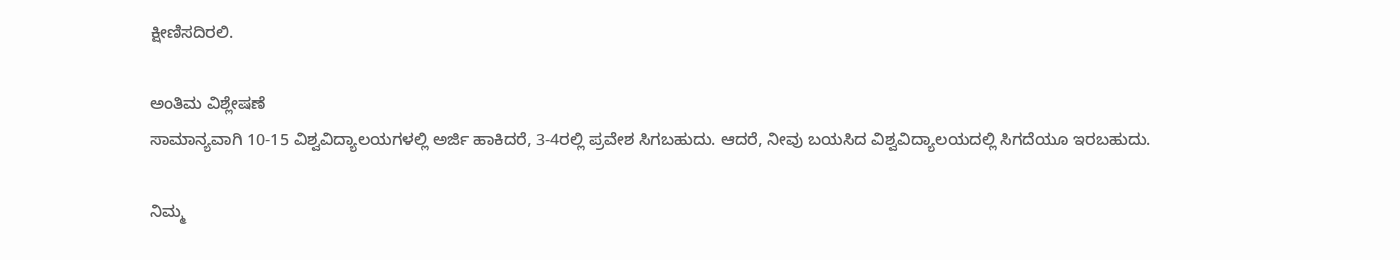ಕ್ಷೀಣಿಸದಿರಲಿ.

ಅಂತಿಮ ವಿಶ್ಲೇಷಣೆ
ಸಾಮಾನ್ಯವಾಗಿ 10-15 ವಿಶ್ವವಿದ್ಯಾಲಯಗಳಲ್ಲಿ ಅರ್ಜಿ ಹಾಕಿದರೆ, 3-4ರಲ್ಲಿ ಪ್ರವೇಶ ಸಿಗಬಹುದು. ಆದರೆ, ನೀವು ಬಯಸಿದ ವಿಶ್ವವಿದ್ಯಾಲಯದಲ್ಲಿ ಸಿಗದೆಯೂ ಇರಬಹುದು.

ನಿಮ್ಮ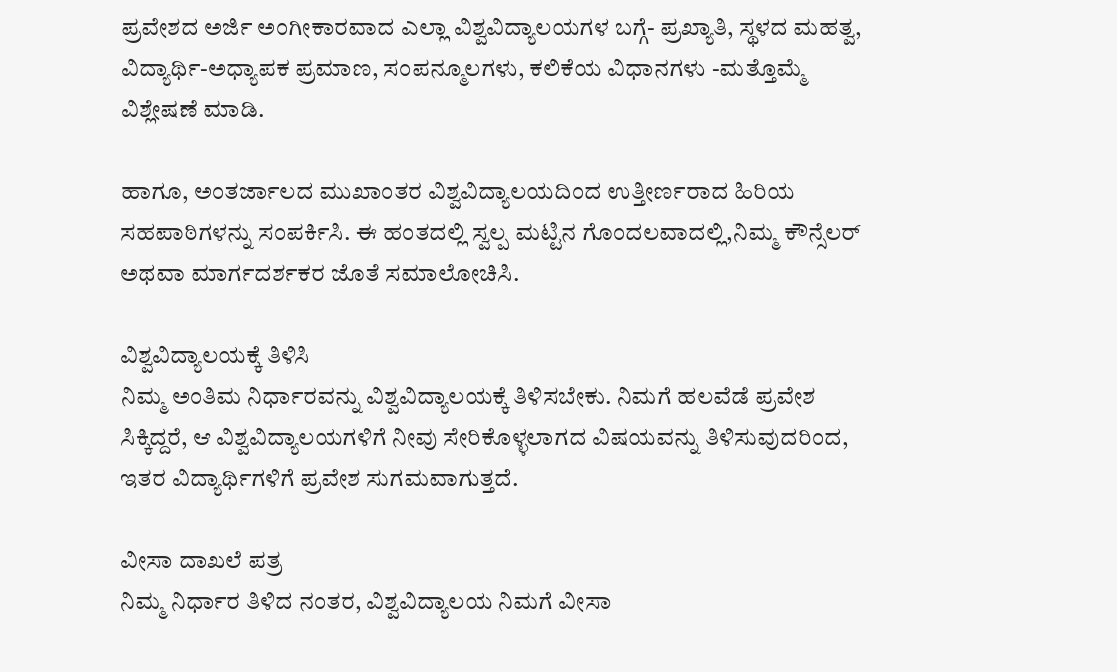ಪ್ರವೇಶದ ಅರ್ಜಿ ಅಂಗೀಕಾರವಾದ ಎಲ್ಲಾ ವಿಶ್ವವಿದ್ಯಾಲಯಗಳ ಬಗ್ಗೆ- ಪ್ರಖ್ಯಾತಿ, ಸ್ಥಳದ ಮಹತ್ವ, ವಿದ್ಯಾರ್ಥಿ-ಅಧ್ಯಾಪಕ ಪ್ರಮಾಣ, ಸಂಪನ್ಮೂಲಗಳು, ಕಲಿಕೆಯ ವಿಧಾನಗಳು -ಮತ್ತೊಮ್ಮೆ ವಿಶ್ಲೇಷಣೆ ಮಾಡಿ.

ಹಾಗೂ, ಅಂತರ್ಜಾಲದ ಮುಖಾಂತರ ವಿಶ್ವವಿದ್ಯಾಲಯದಿಂದ ಉತ್ತೀರ್ಣರಾದ ಹಿರಿಯ ಸಹಪಾಠಿಗಳನ್ನು ಸಂಪರ್ಕಿಸಿ. ಈ ಹಂತದಲ್ಲಿ ಸ್ವಲ್ಪ ಮಟ್ಟಿನ ಗೊಂದಲವಾದಲ್ಲಿ,ನಿಮ್ಮ ಕೌನ್ಸೆಲರ್ ಅಥವಾ ಮಾರ್ಗದರ್ಶಕರ ಜೊತೆ ಸಮಾಲೋಚಿಸಿ.

ವಿಶ್ವವಿದ್ಯಾಲಯಕ್ಕೆ ತಿಳಿಸಿ
ನಿಮ್ಮ ಅಂತಿಮ ನಿರ್ಧಾರವನ್ನು ವಿಶ್ವವಿದ್ಯಾಲಯಕ್ಕೆ ತಿಳಿಸಬೇಕು. ನಿಮಗೆ ಹಲವೆಡೆ ಪ್ರವೇಶ ಸಿಕ್ಕಿದ್ದರೆ, ಆ ವಿಶ್ವವಿದ್ಯಾಲಯಗಳಿಗೆ ನೀವು ಸೇರಿಕೊಳ್ಳಲಾಗದ ವಿಷಯವನ್ನು ತಿಳಿಸುವುದರಿಂದ, ಇತರ ವಿದ್ಯಾರ್ಥಿಗಳಿಗೆ ಪ್ರವೇಶ ಸುಗಮವಾಗುತ್ತದೆ.

ವೀಸಾ ದಾಖಲೆ ಪತ್ರ
ನಿಮ್ಮ ನಿರ್ಧಾರ ತಿಳಿದ ನಂತರ, ವಿಶ್ವವಿದ್ಯಾಲಯ ನಿಮಗೆ ವೀಸಾ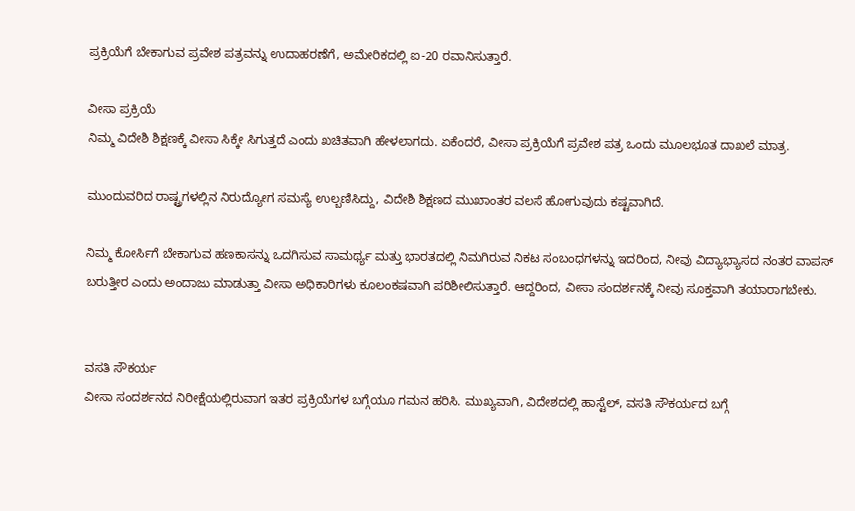ಪ್ರಕ್ರಿಯೆಗೆ ಬೇಕಾಗುವ ಪ್ರವೇಶ ಪತ್ರವನ್ನು ಉದಾಹರಣೆಗೆ, ಅಮೇರಿಕದಲ್ಲಿ ಐ-20 ರವಾನಿಸುತ್ತಾರೆ.

ವೀಸಾ ಪ್ರಕ್ರಿಯೆ
ನಿಮ್ಮ ವಿದೇಶಿ ಶಿಕ್ಷಣಕ್ಕೆ ವೀಸಾ ಸಿಕ್ಕೇ ಸಿಗುತ್ತದೆ ಎಂದು ಖಚಿತವಾಗಿ ಹೇಳಲಾಗದು. ಏಕೆಂದರೆ, ವೀಸಾ ಪ್ರಕ್ರಿಯೆಗೆ ಪ್ರವೇಶ ಪತ್ರ ಒಂದು ಮೂಲಭೂತ ದಾಖಲೆ ಮಾತ್ರ.

ಮುಂದುವರಿದ ರಾಷ್ಟ್ರಗಳಲ್ಲಿನ ನಿರುದ್ಯೋಗ ಸಮಸ್ಯೆ ಉಲ್ಬಣಿಸಿದ್ದು, ವಿದೇಶಿ ಶಿಕ್ಷಣದ ಮುಖಾಂತರ ವಲಸೆ ಹೋಗುವುದು ಕಷ್ಟವಾಗಿದೆ.

ನಿಮ್ಮ ಕೋರ್ಸಿಗೆ ಬೇಕಾಗುವ ಹಣಕಾಸನ್ನು ಒದಗಿಸುವ ಸಾಮರ್ಥ್ಯ ಮತ್ತು ಭಾರತದಲ್ಲಿ ನಿಮಗಿರುವ ನಿಕಟ ಸಂಬಂಧಗಳನ್ನು ಇದರಿಂದ, ನೀವು ವಿದ್ಯಾಭ್ಯಾಸದ ನಂತರ ವಾಪಸ್ ಬರುತ್ತೀರ ಎಂದು ಅಂದಾಜು ಮಾಡುತ್ತಾ ವೀಸಾ ಅಧಿಕಾರಿಗಳು ಕೂಲಂಕಷವಾಗಿ ಪರಿಶೀಲಿಸುತ್ತಾರೆ. ಆದ್ದರಿಂದ, ವೀಸಾ ಸಂದರ್ಶನಕ್ಕೆ ನೀವು ಸೂಕ್ತವಾಗಿ ತಯಾರಾಗಬೇಕು.


ವಸತಿ ಸೌಕರ್ಯ
ವೀಸಾ ಸಂದರ್ಶನದ ನಿರೀಕ್ಷೆಯಲ್ಲಿರುವಾಗ ಇತರ ಪ್ರಕ್ರಿಯೆಗಳ ಬಗ್ಗೆಯೂ ಗಮನ ಹರಿಸಿ. ಮುಖ್ಯವಾಗಿ, ವಿದೇಶದಲ್ಲಿ ಹಾಸ್ಟೆಲ್, ವಸತಿ ಸೌಕರ್ಯದ ಬಗ್ಗೆ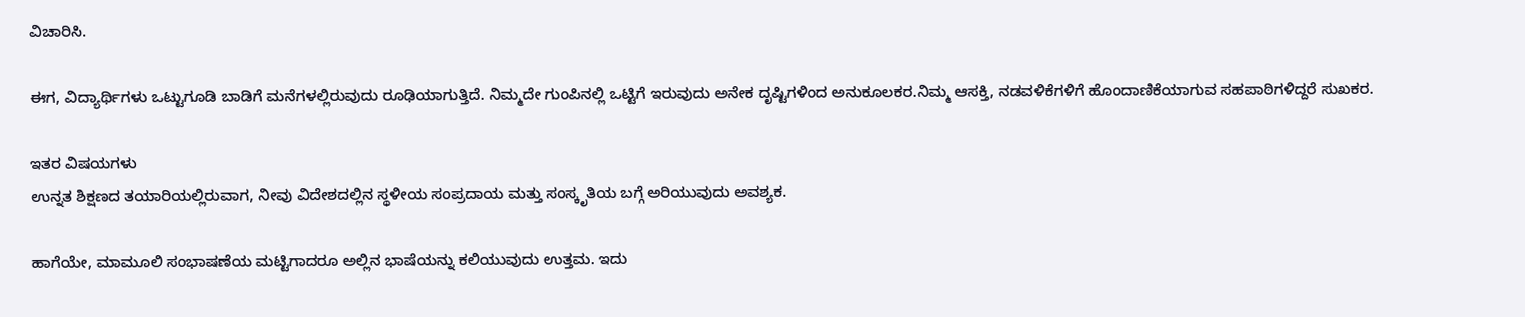ವಿಚಾರಿಸಿ.

ಈಗ, ವಿದ್ಯಾರ್ಥಿಗಳು ಒಟ್ಟುಗೂಡಿ ಬಾಡಿಗೆ ಮನೆಗಳಲ್ಲಿರುವುದು ರೂಢಿಯಾಗುತ್ತಿದೆ. ನಿಮ್ಮದೇ ಗುಂಪಿನಲ್ಲಿ ಒಟ್ಟಿಗೆ ಇರುವುದು ಅನೇಕ ದೃಷ್ಟಿಗಳಿಂದ ಅನುಕೂಲಕರ.ನಿಮ್ಮ ಆಸಕ್ತಿ, ನಡವಳಿಕೆಗಳಿಗೆ ಹೊಂದಾಣಿಕೆಯಾಗುವ ಸಹಪಾಠಿಗಳಿದ್ದರೆ ಸುಖಕರ.

ಇತರ ವಿಷಯಗಳು
ಉನ್ನತ ಶಿಕ್ಷಣದ ತಯಾರಿಯಲ್ಲಿರುವಾಗ, ನೀವು ವಿದೇಶದಲ್ಲಿನ ಸ್ಥಳೀಯ ಸಂಪ್ರದಾಯ ಮತ್ತು ಸಂಸ್ಕೃತಿಯ ಬಗ್ಗೆ ಅರಿಯುವುದು ಅವಶ್ಯಕ.

ಹಾಗೆಯೇ, ಮಾಮೂಲಿ ಸಂಭಾಷಣೆಯ ಮಟ್ಟಿಗಾದರೂ ಅಲ್ಲಿನ ಭಾಷೆಯನ್ನು ಕಲಿಯುವುದು ಉತ್ತಮ. ಇದು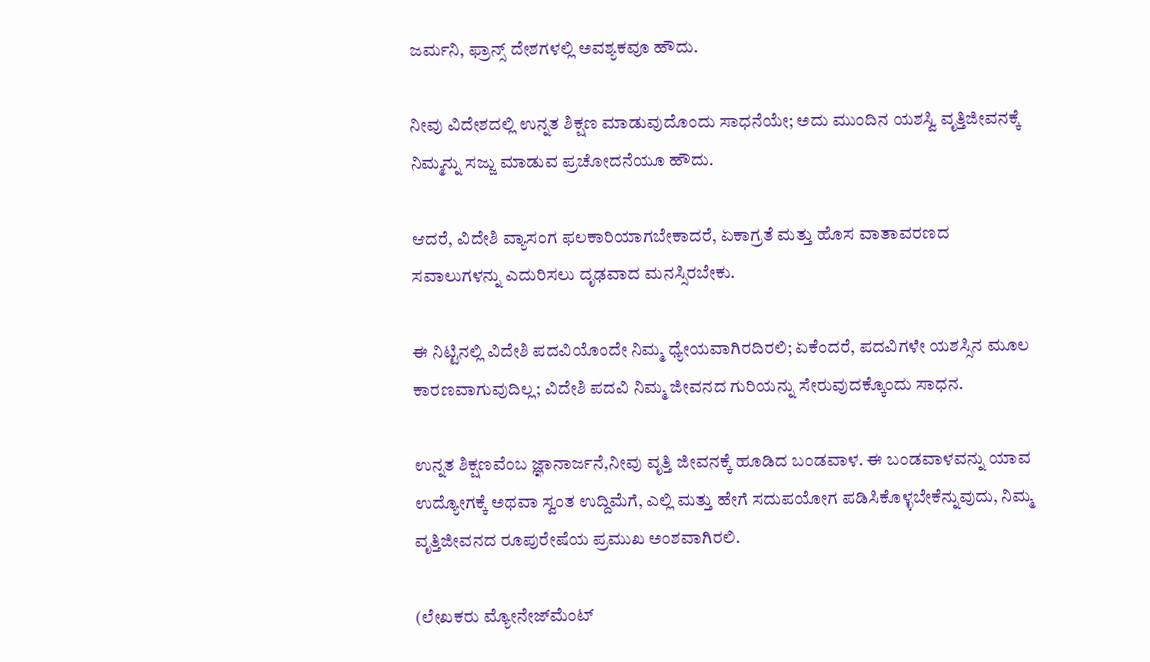ಜರ್ಮನಿ, ಫ್ರಾನ್ಸ್ ದೇಶಗಳಲ್ಲಿ ಅವಶ್ಯಕವೂ ಹೌದು.

ನೀವು ವಿದೇಶದಲ್ಲಿ ಉನ್ನತ ಶಿಕ್ಷಣ ಮಾಡುವುದೊಂದು ಸಾಧನೆಯೇ; ಅದು ಮುಂದಿನ ಯಶಸ್ವಿ ವೃತ್ತಿಜೀವನಕ್ಕೆ ನಿಮ್ಮನ್ನು ಸಜ್ಜು ಮಾಡುವ ಪ್ರಚೋದನೆಯೂ ಹೌದು.

ಆದರೆ, ವಿದೇಶಿ ವ್ಯಾಸಂಗ ಫಲಕಾರಿಯಾಗಬೇಕಾದರೆ, ಏಕಾಗ್ರತೆ ಮತ್ತು ಹೊಸ ವಾತಾವರಣದ ಸವಾಲುಗಳನ್ನು ಎದುರಿಸಲು ದೃಢವಾದ ಮನಸ್ಸಿರಬೇಕು.

ಈ ನಿಟ್ಟಿನಲ್ಲಿ ವಿದೇಶಿ ಪದವಿಯೊಂದೇ ನಿಮ್ಮ ಧ್ಯೇಯವಾಗಿರದಿರಲಿ; ಏಕೆಂದರೆ, ಪದವಿಗಳೇ ಯಶಸ್ಸಿನ ಮೂಲ ಕಾರಣವಾಗುವುದಿಲ್ಲ; ವಿದೇಶಿ ಪದವಿ ನಿಮ್ಮ ಜೀವನದ ಗುರಿಯನ್ನು ಸೇರುವುದಕ್ಕೊಂದು ಸಾಧನ.

ಉನ್ನತ ಶಿಕ್ಷಣವೆಂಬ ಜ್ಞಾನಾರ್ಜನೆ,ನೀವು ವೃತ್ತಿ ಜೀವನಕ್ಕೆ ಹೂಡಿದ ಬಂಡವಾಳ. ಈ ಬಂಡವಾಳವನ್ನು ಯಾವ ಉದ್ಯೋಗಕ್ಕೆ ಅಥವಾ ಸ್ವಂತ ಉದ್ದಿಮೆಗೆ, ಎಲ್ಲಿ ಮತ್ತು ಹೇಗೆ ಸದುಪಯೋಗ ಪಡಿಸಿಕೊಳ್ಳಬೇಕೆನ್ನುವುದು, ನಿಮ್ಮ ವೃತ್ತಿಜೀವನದ ರೂಪುರೇಷೆಯ ಪ್ರಮುಖ ಅಂಶವಾಗಿರಲಿ.

(ಲೇಖಕರು ಮ್ಯೋನೇಜ್‌ಮೆಂಟ್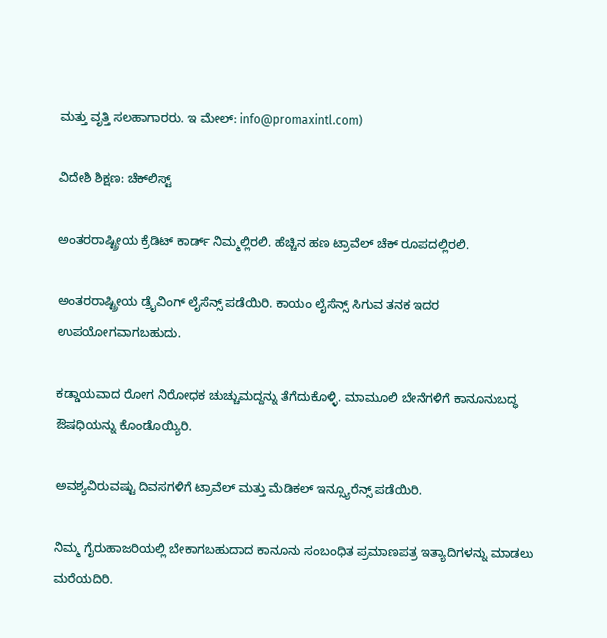ಮತ್ತು ವೃತ್ತಿ ಸಲಹಾಗಾರರು. ಇ ಮೇಲ್: info@promaxintl.com)

ವಿದೇಶಿ ಶಿಕ್ಷಣ: ಚೆಕ್‌ಲಿಸ್ಟ್

ಅಂತರರಾಷ್ಟ್ರೀಯ ಕ್ರೆಡಿಟ್ ಕಾರ್ಡ್ ನಿಮ್ಮಲ್ಲಿರಲಿ. ಹೆಚ್ಚಿನ ಹಣ ಟ್ರಾವೆಲ್ ಚೆಕ್ ರೂಪದಲ್ಲಿರಲಿ.

ಅಂತರರಾಷ್ಟ್ರೀಯ ಡ್ರೈವಿಂಗ್ ಲೈಸೆನ್ಸ್ ಪಡೆಯಿರಿ. ಕಾಯಂ ಲೈಸೆನ್ಸ್ ಸಿಗುವ ತನಕ ಇದರ ಉಪಯೋಗವಾಗಬಹುದು.

ಕಡ್ಡಾಯವಾದ ರೋಗ ನಿರೋಧಕ ಚುಚ್ಚುಮದ್ದನ್ನು ತೆಗೆದುಕೊಳ್ಳಿ. ಮಾಮೂಲಿ ಬೇನೆಗಳಿಗೆ ಕಾನೂನುಬದ್ಧ ಔಷಧಿಯನ್ನು ಕೊಂಡೊಯ್ಯಿರಿ.

ಅವಶ್ಯವಿರುವಷ್ಟು ದಿವಸಗಳಿಗೆ ಟ್ರಾವೆಲ್ ಮತ್ತು ಮೆಡಿಕಲ್ ಇನ್ಸ್ಯೂರೆನ್ಸ್ ಪಡೆಯಿರಿ.

ನಿಮ್ಮ ಗೈರುಹಾಜರಿಯಲ್ಲಿ ಬೇಕಾಗಬಹುದಾದ ಕಾನೂನು ಸಂಬಂಧಿತ ಪ್ರಮಾಣಪತ್ರ ಇತ್ಯಾದಿಗಳನ್ನು ಮಾಡಲು ಮರೆಯದಿರಿ.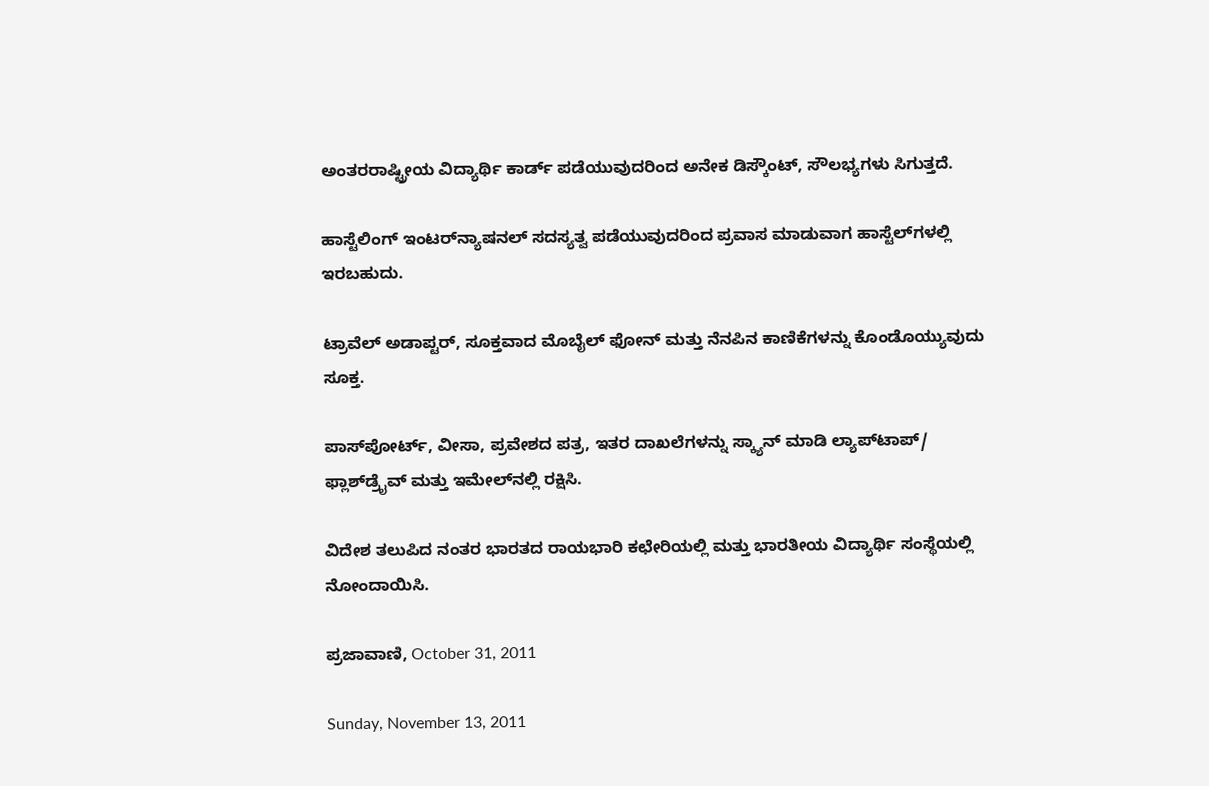ಅಂತರರಾಷ್ಟ್ರೀಯ ವಿದ್ಯಾರ್ಥಿ ಕಾರ್ಡ್ ಪಡೆಯುವುದರಿಂದ ಅನೇಕ ಡಿಸ್ಕೌಂಟ್, ಸೌಲಭ್ಯಗಳು ಸಿಗುತ್ತದೆ.

ಹಾಸ್ಟೆಲಿಂಗ್ ಇಂಟರ್‌ನ್ಯಾಷನಲ್ ಸದಸ್ಯತ್ವ ಪಡೆಯುವುದರಿಂದ ಪ್ರವಾಸ ಮಾಡುವಾಗ ಹಾಸ್ಟೆಲ್‌ಗಳಲ್ಲಿ ಇರಬಹುದು.

ಟ್ರಾವೆಲ್ ಅಡಾಪ್ಟರ್, ಸೂಕ್ತವಾದ ಮೊಬೈಲ್ ಫೋನ್ ಮತ್ತು ನೆನಪಿನ ಕಾಣಿಕೆಗಳನ್ನು ಕೊಂಡೊಯ್ಯುವುದು ಸೂಕ್ತ.

ಪಾಸ್‌ಪೋರ್ಟ್, ವೀಸಾ, ಪ್ರವೇಶದ ಪತ್ರ, ಇತರ ದಾಖಲೆಗಳನ್ನು ಸ್ಕ್ಯಾನ್ ಮಾಡಿ ಲ್ಯಾಪ್‌ಟಾಪ್/ ಫ್ಲಾಶ್‌ಡ್ರೈವ್ ಮತ್ತು ಇಮೇಲ್‌ನಲ್ಲಿ ರಕ್ಷಿಸಿ.

ವಿದೇಶ ತಲುಪಿದ ನಂತರ ಭಾರತದ ರಾಯಭಾರಿ ಕಛೇರಿಯಲ್ಲಿ ಮತ್ತು ಭಾರತೀಯ ವಿದ್ಯಾರ್ಥಿ ಸಂಸ್ಥೆಯಲ್ಲಿ ನೋಂದಾಯಿಸಿ.

ಪ್ರಜಾವಾಣಿ, October 31, 2011

Sunday, November 13, 2011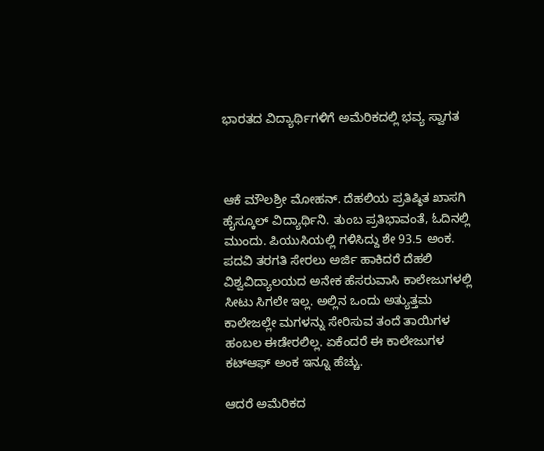ಭಾರತದ ವಿದ್ಯಾರ್ಥಿಗಳಿಗೆ ಅಮೆರಿಕದಲ್ಲಿ ಭವ್ಯ ಸ್ವಾಗತ



ಆಕೆ ಮೌಲಶ್ರೀ ಮೋಹನ್. ದೆಹಲಿಯ ಪ್ರತಿಷ್ಠಿತ ಖಾಸಗಿ ಹೈಸ್ಕೂಲ್ ವಿದ್ಯಾರ್ಥಿನಿ. ತುಂಬ ಪ್ರತಿಭಾವಂತೆ, ಓದಿನಲ್ಲಿ ಮುಂದು. ಪಿಯುಸಿಯಲ್ಲಿ ಗಳಿಸಿದ್ದು ಶೇ 93.5 ಅಂಕ.
ಪದವಿ ತರಗತಿ ಸೇರಲು ಅರ್ಜಿ ಹಾಕಿದರೆ ದೆಹಲಿ ವಿಶ್ವವಿದ್ಯಾಲಯದ ಅನೇಕ ಹೆಸರುವಾಸಿ ಕಾಲೇಜುಗಳಲ್ಲಿ ಸೀಟು ಸಿಗಲೇ ಇಲ್ಲ. ಅಲ್ಲಿನ ಒಂದು ಅತ್ಯುತ್ತಮ ಕಾಲೇಜಲ್ಲೇ ಮಗಳನ್ನು ಸೇರಿಸುವ ತಂದೆ ತಾಯಿಗಳ ಹಂಬಲ ಈಡೇರಲಿಲ್ಲ. ಏಕೆಂದರೆ ಈ ಕಾಲೇಜುಗಳ ಕಟ್‌ಆಫ್ ಅಂಕ ಇನ್ನೂ ಹೆಚ್ಚು.

ಆದರೆ ಅಮೆರಿಕದ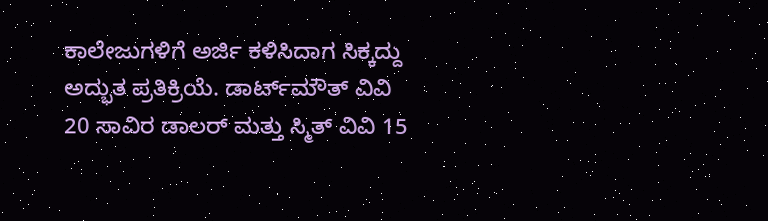ಕಾಲೇಜುಗಳಿಗೆ ಅರ್ಜಿ ಕಳಿಸಿದಾಗ ಸಿಕ್ಕದ್ದು ಅದ್ಭುತ ಪ್ರತಿಕ್ರಿಯೆ. ಡಾರ್ಟ್‌ಮೌತ್ ವಿವಿ 20 ಸಾವಿರ ಡಾಲರ್ ಮತ್ತು ಸ್ಮಿತ್ ವಿವಿ 15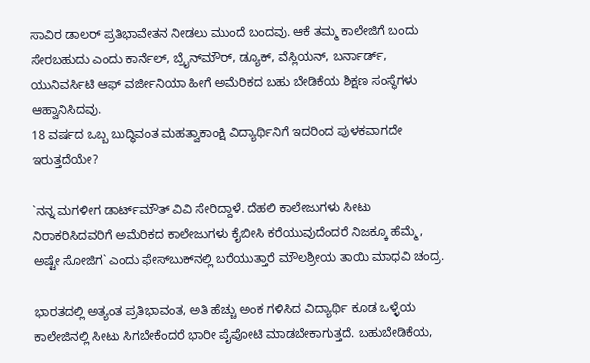ಸಾವಿರ ಡಾಲರ್ ಪ್ರತಿಭಾವೇತನ ನೀಡಲು ಮುಂದೆ ಬಂದವು. ಆಕೆ ತಮ್ಮ ಕಾಲೇಜಿಗೆ ಬಂದು ಸೇರಬಹುದು ಎಂದು ಕಾರ್ನೆಲ್, ಬ್ರೈನ್‌ಮೌರ್, ಡ್ಯೂಕ್, ವೆಸ್ಲಿಯನ್, ಬರ್ನಾರ್ಡ್, ಯುನಿವರ್ಸಿಟಿ ಆಫ್ ವರ್ಜೀನಿಯಾ ಹೀಗೆ ಅಮೆರಿಕದ ಬಹು ಬೇಡಿಕೆಯ ಶಿಕ್ಷಣ ಸಂಸ್ಥೆಗಳು ಆಹ್ವಾನಿಸಿದವು.
18 ವರ್ಷದ ಒಬ್ಬ ಬುದ್ಧಿವಂತ ಮಹತ್ವಾಕಾಂಕ್ಷಿ ವಿದ್ಯಾರ್ಥಿನಿಗೆ ಇದರಿಂದ ಪುಳಕವಾಗದೇ ಇರುತ್ತದೆಯೇ?

`ನನ್ನ ಮಗಳೀಗ ಡಾರ್ಟ್‌ಮೌತ್ ವಿವಿ ಸೇರಿದ್ದಾಳೆ. ದೆಹಲಿ ಕಾಲೇಜುಗಳು ಸೀಟು ನಿರಾಕರಿಸಿದವರಿಗೆ ಅಮೆರಿಕದ ಕಾಲೇಜುಗಳು ಕೈಬೀಸಿ ಕರೆಯುವುದೆಂದರೆ ನಿಜಕ್ಕೂ ಹೆಮ್ಮೆ, ಅಷ್ಟೇ ಸೋಜಿಗ` ಎಂದು ಫೇಸ್‌ಬುಕ್‌ನಲ್ಲಿ ಬರೆಯುತ್ತಾರೆ ಮೌಲಶ್ರೀಯ ತಾಯಿ ಮಾಧವಿ ಚಂದ್ರ.

ಭಾರತದಲ್ಲಿ ಅತ್ಯಂತ ಪ್ರತಿಭಾವಂತ, ಅತಿ ಹೆಚ್ಚು ಅಂಕ ಗಳಿಸಿದ ವಿದ್ಯಾರ್ಥಿ ಕೂಡ ಒಳ್ಳೆಯ ಕಾಲೇಜಿನಲ್ಲಿ ಸೀಟು ಸಿಗಬೇಕೆಂದರೆ ಭಾರೀ ಪೈಪೋಟಿ ಮಾಡಬೇಕಾಗುತ್ತದೆ. ಬಹುಬೇಡಿಕೆಯ,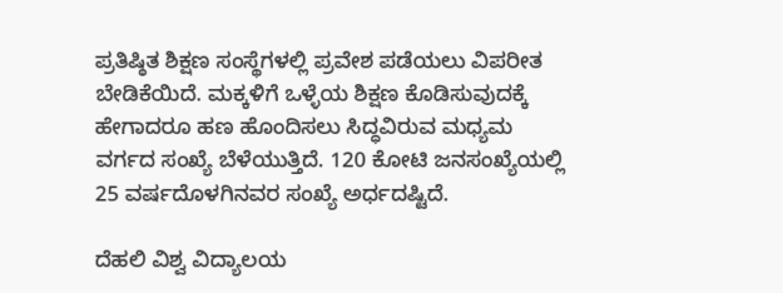ಪ್ರತಿಷ್ಠಿತ ಶಿಕ್ಷಣ ಸಂಸ್ಥೆಗಳಲ್ಲಿ ಪ್ರವೇಶ ಪಡೆಯಲು ವಿಪರೀತ ಬೇಡಿಕೆಯಿದೆ. ಮಕ್ಕಳಿಗೆ ಒಳ್ಳೆಯ ಶಿಕ್ಷಣ ಕೊಡಿಸುವುದಕ್ಕೆ ಹೇಗಾದರೂ ಹಣ ಹೊಂದಿಸಲು ಸಿದ್ಧವಿರುವ ಮಧ್ಯಮ ವರ್ಗದ ಸಂಖ್ಯೆ ಬೆಳೆಯುತ್ತಿದೆ. 120 ಕೋಟಿ ಜನಸಂಖ್ಯೆಯಲ್ಲಿ 25 ವರ್ಷದೊಳಗಿನವರ ಸಂಖ್ಯೆ ಅರ್ಧದಷ್ಟಿದೆ.

ದೆಹಲಿ ವಿಶ್ವ ವಿದ್ಯಾಲಯ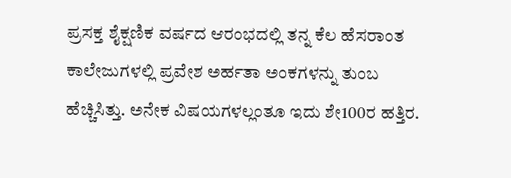ಪ್ರಸಕ್ತ ಶೈಕ್ಷಣಿಕ ವರ್ಷದ ಆರಂಭದಲ್ಲಿ ತನ್ನ ಕೆಲ ಹೆಸರಾಂತ ಕಾಲೇಜುಗಳಲ್ಲಿ ಪ್ರವೇಶ ಅರ್ಹತಾ ಅಂಕಗಳನ್ನು ತುಂಬ ಹೆಚ್ಚಿಸಿತ್ತು. ಅನೇಕ ವಿಷಯಗಳಲ್ಲಂತೂ ಇದು ಶೇ100ರ ಹತ್ತಿರ.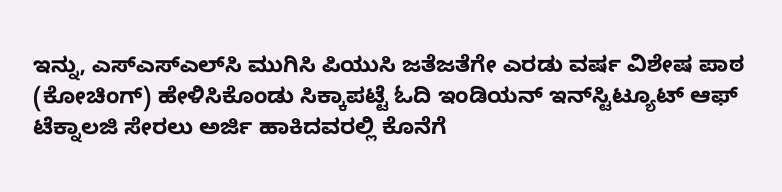ಇನ್ನು, ಎಸ್‌ಎಸ್‌ಎಲ್‌ಸಿ ಮುಗಿಸಿ ಪಿಯುಸಿ ಜತೆಜತೆಗೇ ಎರಡು ವರ್ಷ ವಿಶೇಷ ಪಾಠ (ಕೋಚಿಂಗ್) ಹೇಳಿಸಿಕೊಂಡು ಸಿಕ್ಕಾಪಟ್ಟೆ ಓದಿ ಇಂಡಿಯನ್ ಇನ್‌ಸ್ಟಿಟ್ಯೂಟ್ ಆಫ್ ಟೆಕ್ನಾಲಜಿ ಸೇರಲು ಅರ್ಜಿ ಹಾಕಿದವರಲ್ಲಿ ಕೊನೆಗೆ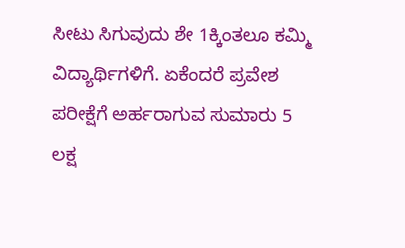ಸೀಟು ಸಿಗುವುದು ಶೇ 1ಕ್ಕಿಂತಲೂ ಕಮ್ಮಿ ವಿದ್ಯಾರ್ಥಿಗಳಿಗೆ. ಏಕೆಂದರೆ ಪ್ರವೇಶ ಪರೀಕ್ಷೆಗೆ ಅರ್ಹರಾಗುವ ಸುಮಾರು 5 ಲಕ್ಷ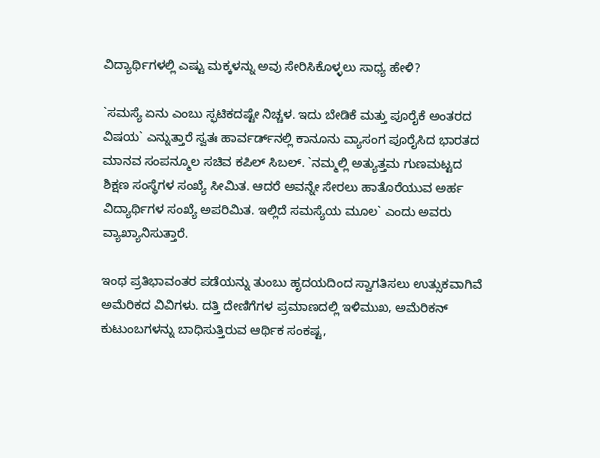ವಿದ್ಯಾರ್ಥಿಗಳಲ್ಲಿ ಎಷ್ಟು ಮಕ್ಕಳನ್ನು ಅವು ಸೇರಿಸಿಕೊಳ್ಳಲು ಸಾಧ್ಯ ಹೇಳಿ?

`ಸಮಸ್ಯೆ ಏನು ಎಂಬು ಸ್ಫಟಿಕದಷ್ಟೇ ನಿಚ್ಚಳ. ಇದು ಬೇಡಿಕೆ ಮತ್ತು ಪೂರೈಕೆ ಅಂತರದ ವಿಷಯ` ಎನ್ನುತ್ತಾರೆ ಸ್ವತಃ ಹಾರ್ವರ್ಡ್‌ನಲ್ಲಿ ಕಾನೂನು ವ್ಯಾಸಂಗ ಪೂರೈಸಿದ ಭಾರತದ ಮಾನವ ಸಂಪನ್ಮೂಲ ಸಚಿವ ಕಪಿಲ್ ಸಿಬಲ್. `ನಮ್ಮಲ್ಲಿ ಅತ್ಯುತ್ತಮ ಗುಣಮಟ್ಟದ ಶಿಕ್ಷಣ ಸಂಸ್ಥೆಗಳ ಸಂಖ್ಯೆ ಸೀಮಿತ. ಆದರೆ ಅವನ್ನೇ ಸೇರಲು ಹಾತೊರೆಯುವ ಅರ್ಹ ವಿದ್ಯಾರ್ಥಿಗಳ ಸಂಖ್ಯೆ ಅಪರಿಮಿತ. ಇಲ್ಲಿದೆ ಸಮಸ್ಯೆಯ ಮೂಲ` ಎಂದು ಅವರು ವ್ಯಾಖ್ಯಾನಿಸುತ್ತಾರೆ.

ಇಂಥ ಪ್ರತಿಭಾವಂತರ ಪಡೆಯನ್ನು ತುಂಬು ಹೃದಯದಿಂದ ಸ್ವಾಗತಿಸಲು ಉತ್ಸುಕವಾಗಿವೆ ಅಮೆರಿಕದ ವಿವಿಗಳು. ದತ್ತಿ ದೇಣಿಗೆಗಳ ಪ್ರಮಾಣದಲ್ಲಿ ಇಳಿಮುಖ, ಅಮೆರಿಕನ್ ಕುಟುಂಬಗಳನ್ನು ಬಾಧಿಸುತ್ತಿರುವ ಆರ್ಥಿಕ ಸಂಕಷ್ಟ,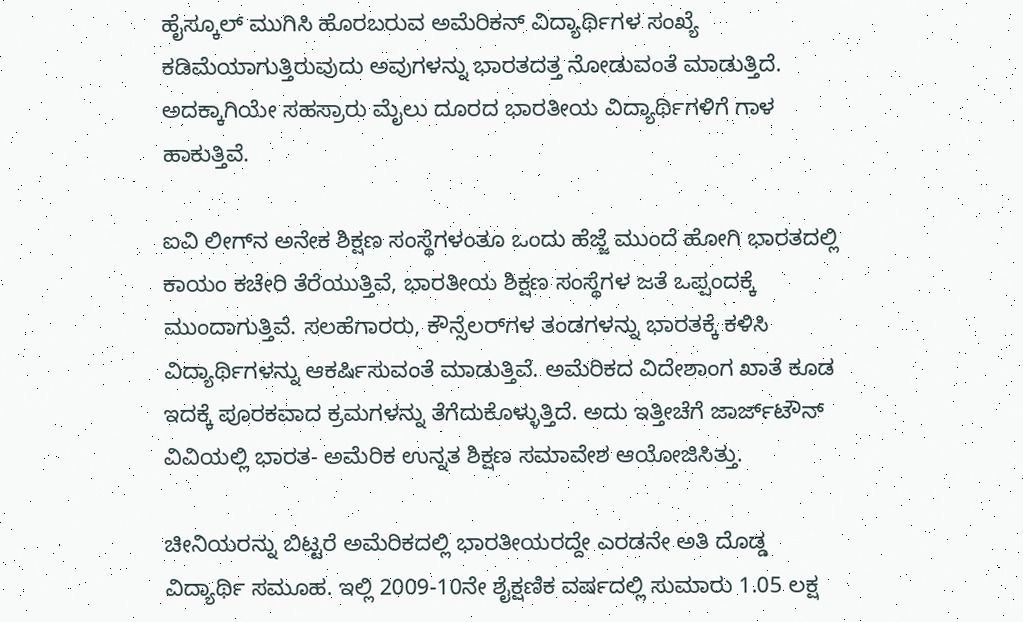ಹೈಸ್ಕೂಲ್ ಮುಗಿಸಿ ಹೊರಬರುವ ಅಮೆರಿಕನ್ ವಿದ್ಯಾರ್ಥಿಗಳ ಸಂಖ್ಯೆ ಕಡಿಮೆಯಾಗುತ್ತಿರುವುದು ಅವುಗಳನ್ನು ಭಾರತದತ್ತ ನೋಡುವಂತೆ ಮಾಡುತ್ತಿದೆ. ಅದಕ್ಕಾಗಿಯೇ ಸಹಸ್ರಾರು ಮೈಲು ದೂರದ ಭಾರತೀಯ ವಿದ್ಯಾರ್ಥಿಗಳಿಗೆ ಗಾಳ ಹಾಕುತ್ತಿವೆ.

ಐವಿ ಲೀಗ್‌ನ ಅನೇಕ ಶಿಕ್ಷಣ ಸಂಸ್ಥೆಗಳಂತೂ ಒಂದು ಹೆಜ್ಜೆ ಮುಂದೆ ಹೋಗಿ ಭಾರತದಲ್ಲಿ ಕಾಯಂ ಕಚೇರಿ ತೆರೆಯುತ್ತಿವೆ, ಭಾರತೀಯ ಶಿಕ್ಷಣ ಸಂಸ್ಥೆಗಳ ಜತೆ ಒಪ್ಪಂದಕ್ಕೆ ಮುಂದಾಗುತ್ತಿವೆ. ಸಲಹೆಗಾರರು, ಕೌನ್ಸೆಲರ್‌ಗಳ ತಂಡಗಳನ್ನು ಭಾರತಕ್ಕೆ ಕಳಿಸಿ ವಿದ್ಯಾರ್ಥಿಗಳನ್ನು ಆಕರ್ಷಿಸುವಂತೆ ಮಾಡುತ್ತಿವೆ. ಅಮೆರಿಕದ ವಿದೇಶಾಂಗ ಖಾತೆ ಕೂಡ ಇದಕ್ಕೆ ಪೂರಕವಾದ ಕ್ರಮಗಳನ್ನು ತೆಗೆದುಕೊಳ್ಳುತ್ತಿದೆ. ಅದು ಇತ್ತೀಚೆಗೆ ಜಾರ್ಜ್‌ಟೌನ್ ವಿವಿಯಲ್ಲಿ ಭಾರತ- ಅಮೆರಿಕ ಉನ್ನತ ಶಿಕ್ಷಣ ಸಮಾವೇಶ ಆಯೋಜಿಸಿತ್ತು.

ಚೀನಿಯರನ್ನು ಬಿಟ್ಟರೆ ಅಮೆರಿಕದಲ್ಲಿ ಭಾರತೀಯರದ್ದೇ ಎರಡನೇ ಅತಿ ದೊಡ್ಡ ವಿದ್ಯಾರ್ಥಿ ಸಮೂಹ. ಇಲ್ಲಿ 2009-10ನೇ ಶೈಕ್ಷಣಿಕ ವರ್ಷದಲ್ಲಿ ಸುಮಾರು 1.05 ಲಕ್ಷ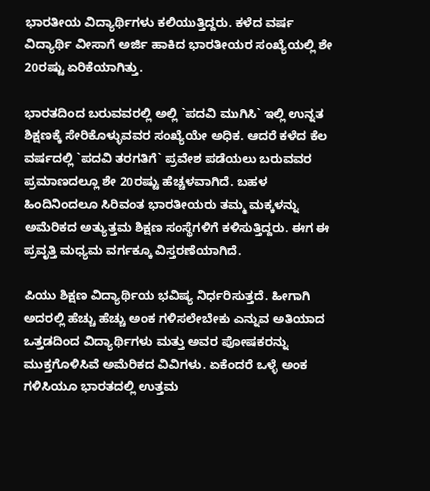ಭಾರತೀಯ ವಿದ್ಯಾರ್ಥಿಗಳು ಕಲಿಯುತ್ತಿದ್ದರು. ಕಳೆದ ವರ್ಷ ವಿದ್ಯಾರ್ಥಿ ವೀಸಾಗೆ ಅರ್ಜಿ ಹಾಕಿದ ಭಾರತೀಯರ ಸಂಖ್ಯೆಯಲ್ಲಿ ಶೇ 20ರಷ್ಟು ಏರಿಕೆಯಾಗಿತ್ತು.

ಭಾರತದಿಂದ ಬರುವವರಲ್ಲಿ ಅಲ್ಲಿ `ಪದವಿ ಮುಗಿಸಿ` ಇಲ್ಲಿ ಉನ್ನತ ಶಿಕ್ಷಣಕ್ಕೆ ಸೇರಿಕೊಳ್ಳುವವರ ಸಂಖ್ಯೆಯೇ ಅಧಿಕ. ಆದರೆ ಕಳೆದ ಕೆಲ ವರ್ಷದಲ್ಲಿ `ಪದವಿ ತರಗತಿಗೆ` ಪ್ರವೇಶ ಪಡೆಯಲು ಬರುವವರ ಪ್ರಮಾಣದಲ್ಲೂ ಶೇ 20ರಷ್ಟು ಹೆಚ್ಚಳವಾಗಿದೆ. ಬಹಳ ಹಿಂದಿನಿಂದಲೂ ಸಿರಿವಂತ ಭಾರತೀಯರು ತಮ್ಮ ಮಕ್ಕಳನ್ನು ಅಮೆರಿಕದ ಅತ್ಯುತ್ತಮ ಶಿಕ್ಷಣ ಸಂಸ್ಥೆಗಳಿಗೆ ಕಳಿಸುತ್ತಿದ್ದರು. ಈಗ ಈ ಪ್ರವೃತ್ತಿ ಮಧ್ಯಮ ವರ್ಗಕ್ಕೂ ವಿಸ್ತರಣೆಯಾಗಿದೆ.

ಪಿಯು ಶಿಕ್ಷಣ ವಿದ್ಯಾರ್ಥಿಯ ಭವಿಷ್ಯ ನಿರ್ಧರಿಸುತ್ತದೆ. ಹೀಗಾಗಿ ಅದರಲ್ಲಿ ಹೆಚ್ಚು ಹೆಚ್ಚು ಅಂಕ ಗಳಿಸಲೇಬೇಕು ಎನ್ನುವ ಅತಿಯಾದ ಒತ್ತಡದಿಂದ ವಿದ್ಯಾರ್ಥಿಗಳು ಮತ್ತು ಅವರ ಪೋಷಕರನ್ನು ಮುಕ್ತಗೊಳಿಸಿವೆ ಅಮೆರಿಕದ ವಿವಿಗಳು. ಏಕೆಂದರೆ ಒಳ್ಳೆ ಅಂಕ ಗಳಿಸಿಯೂ ಭಾರತದಲ್ಲಿ ಉತ್ತಮ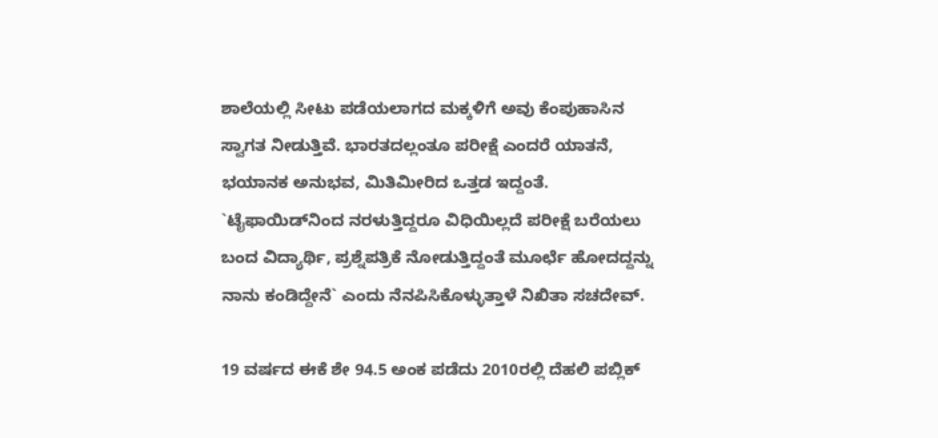ಶಾಲೆಯಲ್ಲಿ ಸೀಟು ಪಡೆಯಲಾಗದ ಮಕ್ಕಳಿಗೆ ಅವು ಕೆಂಪುಹಾಸಿನ ಸ್ವಾಗತ ನೀಡುತ್ತಿವೆ. ಭಾರತದಲ್ಲಂತೂ ಪರೀಕ್ಷೆ ಎಂದರೆ ಯಾತನೆ, ಭಯಾನಕ ಅನುಭವ, ಮಿತಿಮೀರಿದ ಒತ್ತಡ ಇದ್ದಂತೆ. `ಟೈಫಾಯಿಡ್‌ನಿಂದ ನರಳುತ್ತಿದ್ದರೂ ವಿಧಿಯಿಲ್ಲದೆ ಪರೀಕ್ಷೆ ಬರೆಯಲು ಬಂದ ವಿದ್ಯಾರ್ಥಿ, ಪ್ರಶ್ನೆಪತ್ರಿಕೆ ನೋಡುತ್ತಿದ್ದಂತೆ ಮೂರ್ಛೆ ಹೋದದ್ದನ್ನು ನಾನು ಕಂಡಿದ್ದೇನೆ` ಎಂದು ನೆನಪಿಸಿಕೊಳ್ಳುತ್ತಾಳೆ ನಿಖಿತಾ ಸಚದೇವ್.

19 ವರ್ಷದ ಈಕೆ ಶೇ 94.5 ಅಂಕ ಪಡೆದು 2010ರಲ್ಲಿ ದೆಹಲಿ ಪಬ್ಲಿಕ್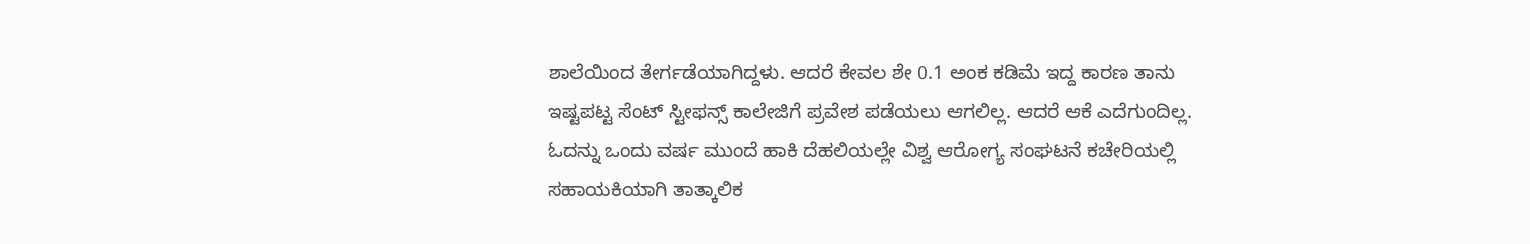ಶಾಲೆಯಿಂದ ತೇರ್ಗಡೆಯಾಗಿದ್ದಳು. ಆದರೆ ಕೇವಲ ಶೇ 0.1 ಅಂಕ ಕಡಿಮೆ ಇದ್ದ ಕಾರಣ ತಾನು ಇಷ್ಟಪಟ್ಟ ಸೆಂಟ್ ಸ್ಟೀಫನ್ಸ್ ಕಾಲೇಜಿಗೆ ಪ್ರವೇಶ ಪಡೆಯಲು ಆಗಲಿಲ್ಲ. ಆದರೆ ಆಕೆ ಎದೆಗುಂದಿಲ್ಲ. ಓದನ್ನು ಒಂದು ವರ್ಷ ಮುಂದೆ ಹಾಕಿ ದೆಹಲಿಯಲ್ಲೇ ವಿಶ್ವ ಆರೋಗ್ಯ ಸಂಘಟನೆ ಕಚೇರಿಯಲ್ಲಿ ಸಹಾಯಕಿಯಾಗಿ ತಾತ್ಕಾಲಿಕ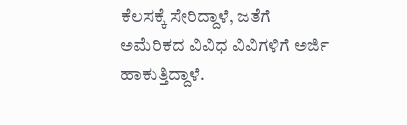ಕೆಲಸಕ್ಕೆ ಸೇರಿದ್ದಾಳೆ, ಜತೆಗೆ ಅಮೆರಿಕದ ವಿವಿಧ ವಿವಿಗಳಿಗೆ ಅರ್ಜಿ ಹಾಕುತ್ತಿದ್ದಾಳೆ.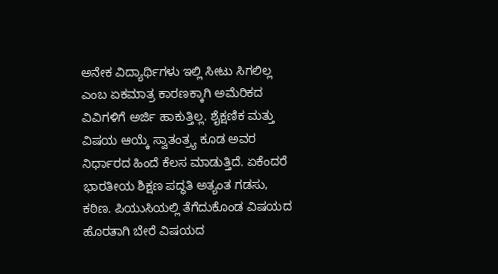ಅನೇಕ ವಿದ್ಯಾರ್ಥಿಗಳು ಇಲ್ಲಿ ಸೀಟು ಸಿಗಲಿಲ್ಲ ಎಂಬ ಏಕಮಾತ್ರ ಕಾರಣಕ್ಕಾಗಿ ಅಮೆರಿಕದ ವಿವಿಗಳಿಗೆ ಅರ್ಜಿ ಹಾಕುತ್ತಿಲ್ಲ. ಶೈಕ್ಷಣಿಕ ಮತ್ತು ವಿಷಯ ಆಯ್ಕೆ ಸ್ವಾತಂತ್ರ್ಯ ಕೂಡ ಅವರ ನಿರ್ಧಾರದ ಹಿಂದೆ ಕೆಲಸ ಮಾಡುತ್ತಿದೆ. ಏಕೆಂದರೆ ಭಾರತೀಯ ಶಿಕ್ಷಣ ಪದ್ಧತಿ ಅತ್ಯಂತ ಗಡಸು, ಕಠಿಣ. ಪಿಯುಸಿಯಲ್ಲಿ ತೆಗೆದುಕೊಂಡ ವಿಷಯದ ಹೊರತಾಗಿ ಬೇರೆ ವಿಷಯದ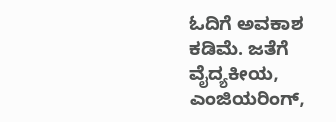ಓದಿಗೆ ಅವಕಾಶ ಕಡಿಮೆ. ಜತೆಗೆ ವೈದ್ಯಕೀಯ, ಎಂಜಿಯರಿಂಗ್,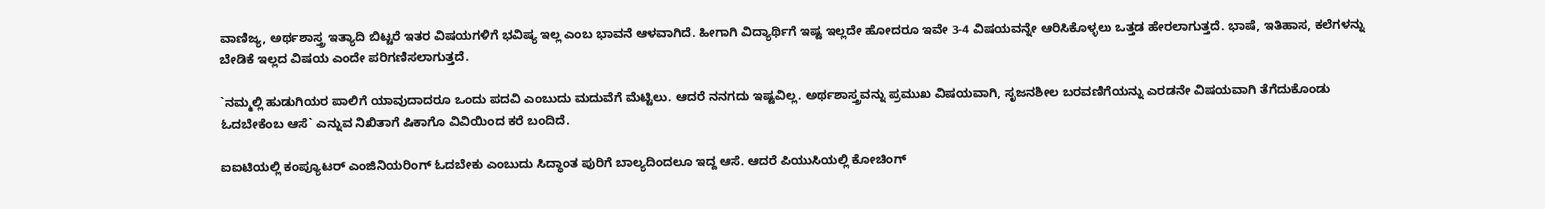ವಾಣಿಜ್ಯ, ಅರ್ಥಶಾಸ್ತ್ರ ಇತ್ಯಾದಿ ಬಿಟ್ಟರೆ ಇತರ ವಿಷಯಗಳಿಗೆ ಭವಿಷ್ಯ ಇಲ್ಲ ಎಂಬ ಭಾವನೆ ಆಳವಾಗಿದೆ. ಹೀಗಾಗಿ ವಿದ್ಯಾರ್ಥಿಗೆ ಇಷ್ಟ ಇಲ್ಲದೇ ಹೋದರೂ ಇವೇ 3-4 ವಿಷಯವನ್ನೇ ಆರಿಸಿಕೊಳ್ಳಲು ಒತ್ತಡ ಹೇರಲಾಗುತ್ತದೆ. ಭಾಷೆ, ಇತಿಹಾಸ, ಕಲೆಗಳನ್ನು ಬೇಡಿಕೆ ಇಲ್ಲದ ವಿಷಯ ಎಂದೇ ಪರಿಗಣಿಸಲಾಗುತ್ತದೆ.

`ನಮ್ಮಲ್ಲಿ ಹುಡುಗಿಯರ ಪಾಲಿಗೆ ಯಾವುದಾದರೂ ಒಂದು ಪದವಿ ಎಂಬುದು ಮದುವೆಗೆ ಮೆಟ್ಟಿಲು. ಆದರೆ ನನಗದು ಇಷ್ಟವಿಲ್ಲ. ಅರ್ಥಶಾಸ್ತ್ರವನ್ನು ಪ್ರಮುಖ ವಿಷಯವಾಗಿ, ಸೃಜನಶೀಲ ಬರವಣಿಗೆಯನ್ನು ಎರಡನೇ ವಿಷಯವಾಗಿ ತೆಗೆದುಕೊಂಡು ಓದಬೇಕೆಂಬ ಆಸೆ` ಎನ್ನುವ ನಿಖಿತಾಗೆ ಷಿಕಾಗೊ ವಿವಿಯಿಂದ ಕರೆ ಬಂದಿದೆ.

ಐಐಟಿಯಲ್ಲಿ ಕಂಪ್ಯೂಟರ್ ಎಂಜಿನಿಯರಿಂಗ್ ಓದಬೇಕು ಎಂಬುದು ಸಿದ್ಧಾಂತ ಪುರಿಗೆ ಬಾಲ್ಯದಿಂದಲೂ ಇದ್ದ ಆಸೆ. ಆದರೆ ಪಿಯುಸಿಯಲ್ಲಿ ಕೋಚಿಂಗ್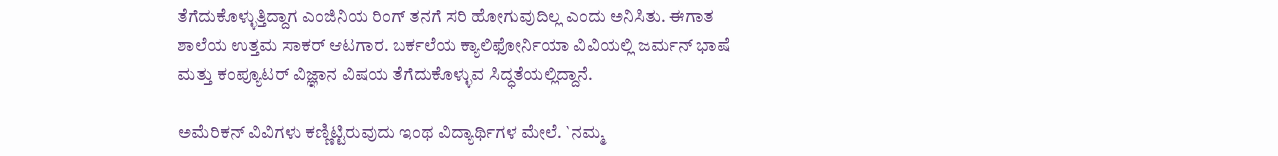ತೆಗೆದುಕೊಳ್ಳುತ್ತಿದ್ದಾಗ ಎಂಜಿನಿಯ ರಿಂಗ್ ತನಗೆ ಸರಿ ಹೋಗುವುದಿಲ್ಲ ಎಂದು ಅನಿಸಿತು. ಈಗಾತ ಶಾಲೆಯ ಉತ್ತಮ ಸಾಕರ್ ಆಟಗಾರ. ಬರ್ಕಲೆಯ ಕ್ಯಾಲಿಫೋರ್ನಿಯಾ ವಿವಿಯಲ್ಲಿ ಜರ್ಮನ್ ಭಾಷೆ ಮತ್ತು ಕಂಪ್ಯೂಟರ್ ವಿಜ್ಞಾನ ವಿಷಯ ತೆಗೆದುಕೊಳ್ಳುವ ಸಿದ್ಧತೆಯಲ್ಲಿದ್ದಾನೆ.

ಅಮೆರಿಕನ್ ವಿವಿಗಳು ಕಣ್ಣಿಟ್ಟಿರುವುದು ಇಂಥ ವಿದ್ಯಾರ್ಥಿಗಳ ಮೇಲೆ. `ನಮ್ಮ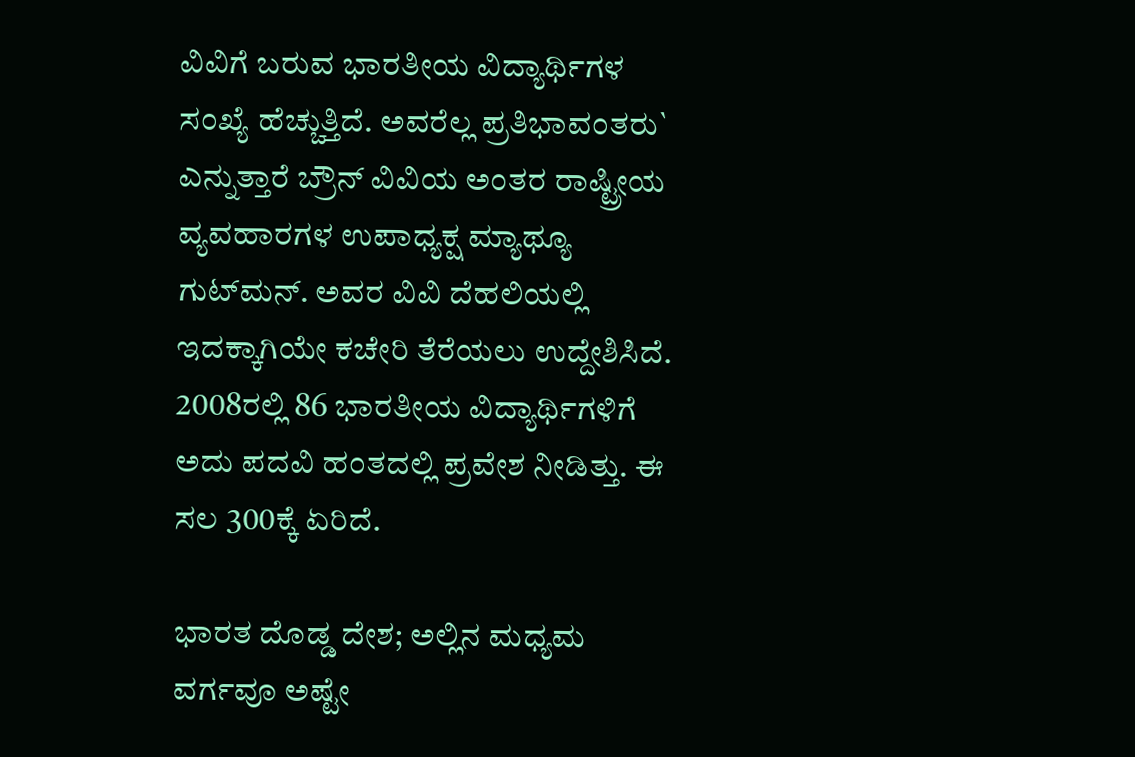ವಿವಿಗೆ ಬರುವ ಭಾರತೀಯ ವಿದ್ಯಾರ್ಥಿಗಳ ಸಂಖ್ಯೆ ಹೆಚ್ಚುತ್ತಿದೆ. ಅವರೆಲ್ಲ ಪ್ರತಿಭಾವಂತರು` ಎನ್ನುತ್ತಾರೆ ಬ್ರೌನ್ ವಿವಿಯ ಅಂತರ ರಾಷ್ಟ್ರೀಯ ವ್ಯವಹಾರಗಳ ಉಪಾಧ್ಯಕ್ಷ ಮ್ಯಾಥ್ಯೂ ಗುಟ್‌ಮನ್. ಅವರ ವಿವಿ ದೆಹಲಿಯಲ್ಲಿ ಇದಕ್ಕಾಗಿಯೇ ಕಚೇರಿ ತೆರೆಯಲು ಉದ್ದೇಶಿಸಿದೆ. 2008ರಲ್ಲಿ 86 ಭಾರತೀಯ ವಿದ್ಯಾರ್ಥಿಗಳಿಗೆ ಅದು ಪದವಿ ಹಂತದಲ್ಲಿ ಪ್ರವೇಶ ನೀಡಿತ್ತು. ಈ ಸಲ 300ಕ್ಕೆ ಏರಿದೆ.

ಭಾರತ ದೊಡ್ಡ ದೇಶ; ಅಲ್ಲಿನ ಮಧ್ಯಮ ವರ್ಗವೂ ಅಷ್ಟೇ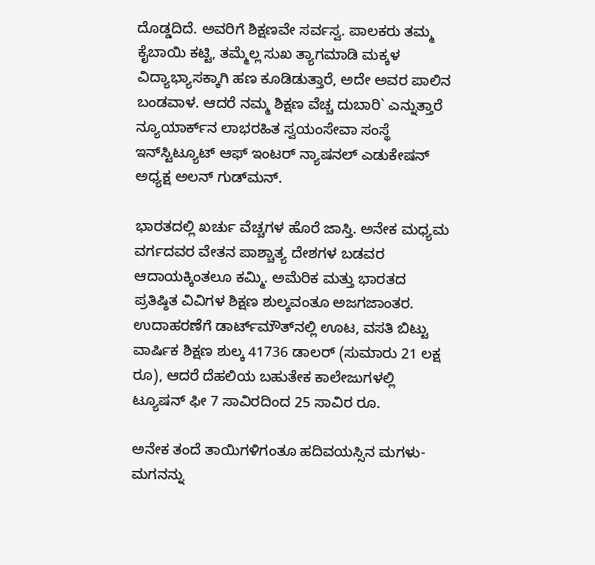ದೊಡ್ಡದಿದೆ. ಅವರಿಗೆ ಶಿಕ್ಷಣವೇ ಸರ್ವಸ್ವ. ಪಾಲಕರು ತಮ್ಮ ಕೈಬಾಯಿ ಕಟ್ಟಿ, ತಮ್ಮೆಲ್ಲ ಸುಖ ತ್ಯಾಗಮಾಡಿ ಮಕ್ಕಳ ವಿದ್ಯಾಭ್ಯಾಸಕ್ಕಾಗಿ ಹಣ ಕೂಡಿಡುತ್ತಾರೆ, ಅದೇ ಅವರ ಪಾಲಿನ ಬಂಡವಾಳ. ಆದರೆ ನಮ್ಮ ಶಿಕ್ಷಣ ವೆಚ್ಚ ದುಬಾರಿ` ಎನ್ನುತ್ತಾರೆ ನ್ಯೂಯಾರ್ಕ್‌ನ ಲಾಭರಹಿತ ಸ್ವಯಂಸೇವಾ ಸಂಸ್ಥೆ ಇನ್‌ಸ್ಟಿಟ್ಯೂಟ್ ಆಫ್ ಇಂಟರ್ ನ್ಯಾಷನಲ್ ಎಡುಕೇಷನ್ ಅಧ್ಯಕ್ಷ ಅಲನ್ ಗುಡ್‌ಮನ್.

ಭಾರತದಲ್ಲಿ ಖರ್ಚು ವೆಚ್ಚಗಳ ಹೊರೆ ಜಾಸ್ತಿ. ಅನೇಕ ಮಧ್ಯಮ ವರ್ಗದವರ ವೇತನ ಪಾಶ್ಚಾತ್ಯ ದೇಶಗಳ ಬಡವರ ಆದಾಯಕ್ಕಿಂತಲೂ ಕಮ್ಮಿ. ಅಮೆರಿಕ ಮತ್ತು ಭಾರತದ ಪ್ರತಿಷ್ಠಿತ ವಿವಿಗಳ ಶಿಕ್ಷಣ ಶುಲ್ಕವಂತೂ ಅಜಗಜಾಂತರ. ಉದಾಹರಣೆಗೆ ಡಾರ್ಟ್‌ಮೌತ್‌ನಲ್ಲಿ ಊಟ, ವಸತಿ ಬಿಟ್ಟು ವಾರ್ಷಿಕ ಶಿಕ್ಷಣ ಶುಲ್ಕ 41736 ಡಾಲರ್ (ಸುಮಾರು 21 ಲಕ್ಷ ರೂ), ಆದರೆ ದೆಹಲಿಯ ಬಹುತೇಕ ಕಾಲೇಜುಗಳಲ್ಲಿ ಟ್ಯೂಷನ್ ಫೀ 7 ಸಾವಿರದಿಂದ 25 ಸಾವಿರ ರೂ.

ಅನೇಕ ತಂದೆ ತಾಯಿಗಳಿಗಂತೂ ಹದಿವಯಸ್ಸಿನ ಮಗಳು- ಮಗನನ್ನು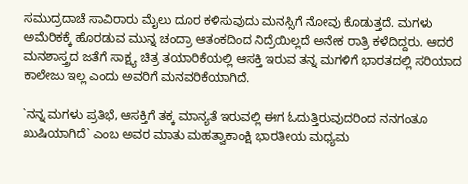ಸಮುದ್ರದಾಚೆ ಸಾವಿರಾರು ಮೈಲು ದೂರ ಕಳಿಸುವುದು ಮನಸ್ಸಿಗೆ ನೋವು ಕೊಡುತ್ತದೆ. ಮಗಳು ಅಮೆರಿಕಕ್ಕೆ ಹೊರಡುವ ಮುನ್ನ ಚಂದ್ರಾ ಆತಂಕದಿಂದ ನಿದ್ರೆಯಿಲ್ಲದೆ ಅನೇಕ ರಾತ್ರಿ ಕಳೆದಿದ್ದರು. ಆದರೆ ಮನಶಾಸ್ತ್ರದ ಜತೆಗೆ ಸಾಕ್ಷ್ಯ ಚಿತ್ರ ತಯಾರಿಕೆಯಲ್ಲಿ ಆಸಕ್ತಿ ಇರುವ ತನ್ನ ಮಗಳಿಗೆ ಭಾರತದಲ್ಲಿ ಸರಿಯಾದ ಕಾಲೇಜು ಇಲ್ಲ ಎಂದು ಅವರಿಗೆ ಮನವರಿಕೆಯಾಗಿದೆ.

`ನನ್ನ ಮಗಳು ಪ್ರತಿಭೆ, ಆಸಕ್ತಿಗೆ ತಕ್ಕ ಮಾನ್ಯತೆ ಇರುವಲ್ಲಿ ಈಗ ಓದುತ್ತಿರುವುದರಿಂದ ನನಗಂತೂ ಖುಷಿಯಾಗಿದೆ` ಎಂಬ ಅವರ ಮಾತು ಮಹತ್ವಾಕಾಂಕ್ಷಿ ಭಾರತೀಯ ಮಧ್ಯಮ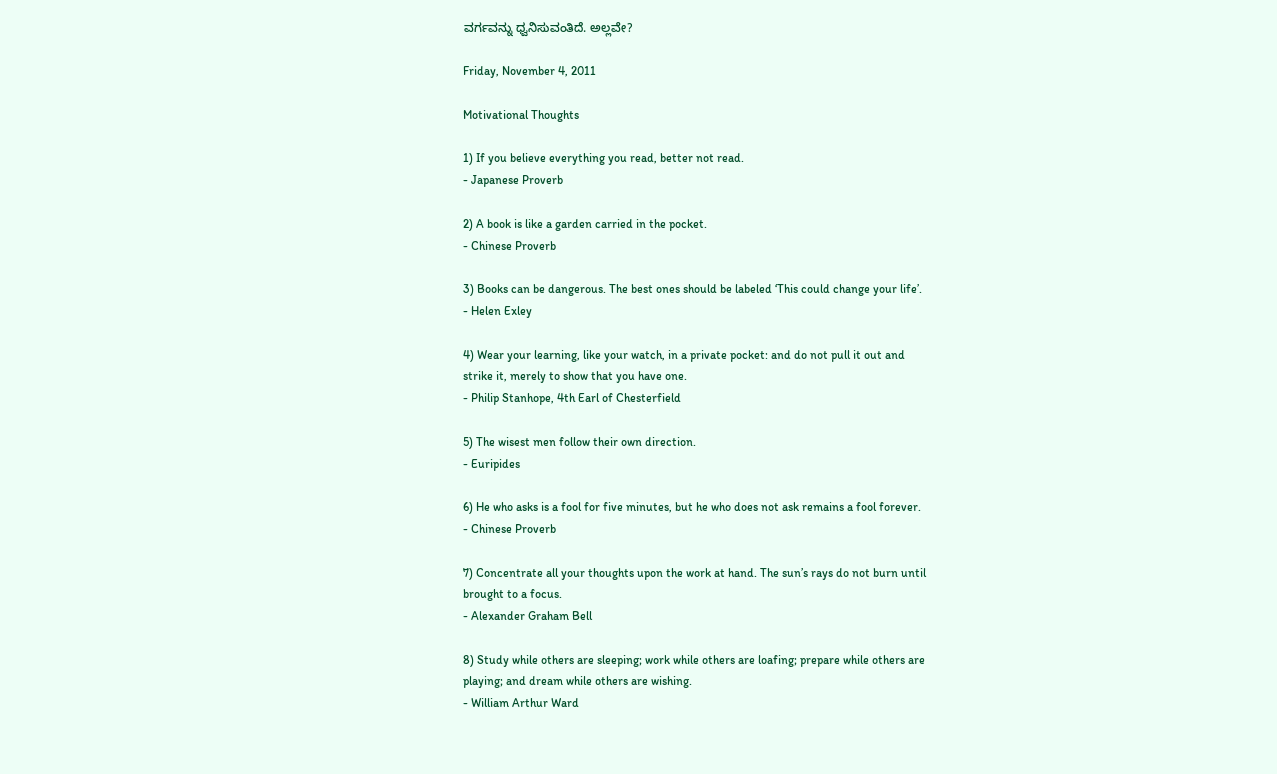ವರ್ಗವನ್ನು ಧ್ವನಿಸುವಂತಿದೆ. ಅಲ್ಲವೇ?

Friday, November 4, 2011

Motivational Thoughts

1) If you believe everything you read, better not read.
- Japanese Proverb

2) A book is like a garden carried in the pocket.
- Chinese Proverb

3) Books can be dangerous. The best ones should be labeled ‘This could change your life’.
- Helen Exley

4) Wear your learning, like your watch, in a private pocket: and do not pull it out and
strike it, merely to show that you have one.
- Philip Stanhope, 4th Earl of Chesterfield

5) The wisest men follow their own direction.
- Euripides

6) He who asks is a fool for five minutes, but he who does not ask remains a fool forever.
- Chinese Proverb

7) Concentrate all your thoughts upon the work at hand. The sun’s rays do not burn until
brought to a focus.
- Alexander Graham Bell

8) Study while others are sleeping; work while others are loafing; prepare while others are
playing; and dream while others are wishing.
- William Arthur Ward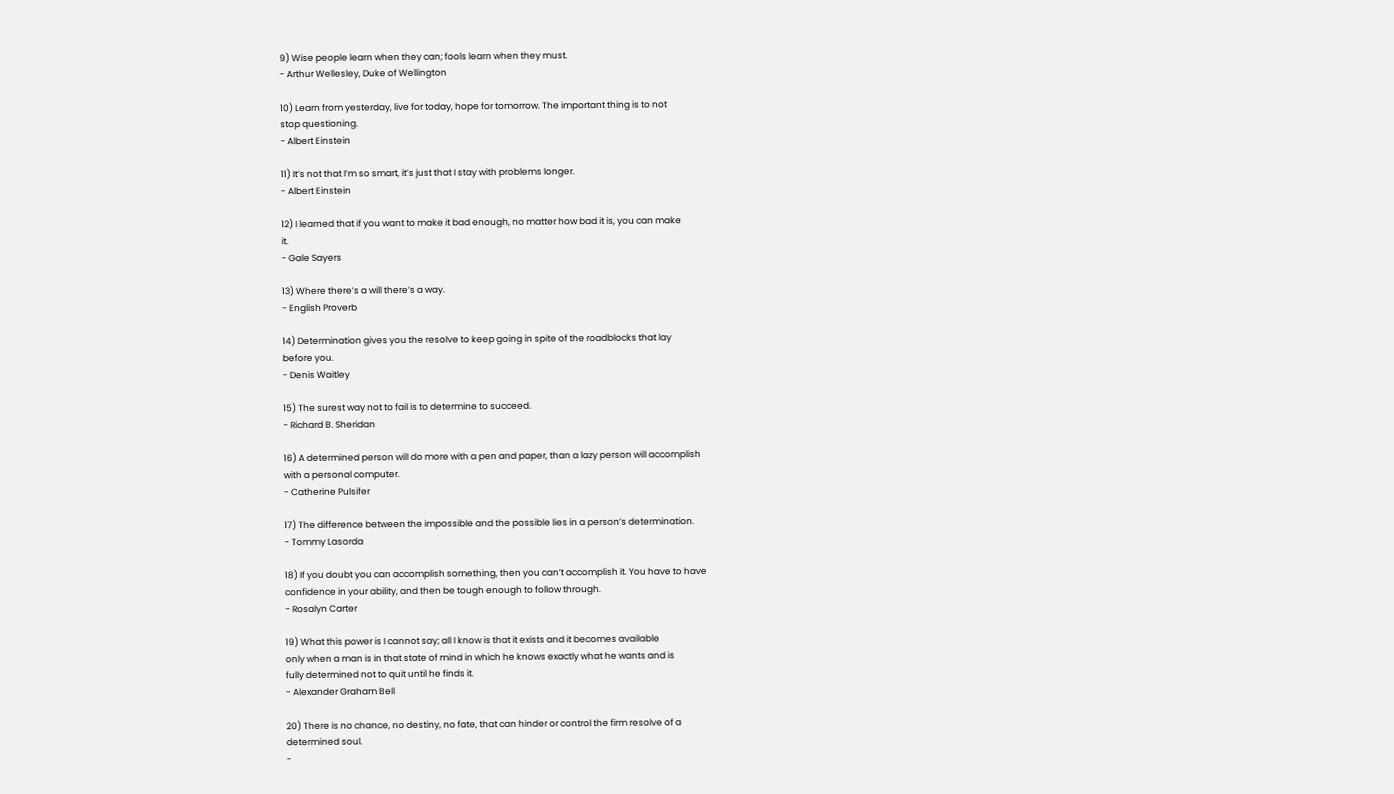9) Wise people learn when they can; fools learn when they must.
- Arthur Wellesley, Duke of Wellington

10) Learn from yesterday, live for today, hope for tomorrow. The important thing is to not
stop questioning.
- Albert Einstein

11) It’s not that I’m so smart, it’s just that I stay with problems longer.
- Albert Einstein

12) I learned that if you want to make it bad enough, no matter how bad it is, you can make
it.
- Gale Sayers

13) Where there’s a will there’s a way.
- English Proverb

14) Determination gives you the resolve to keep going in spite of the roadblocks that lay
before you.
- Denis Waitley

15) The surest way not to fail is to determine to succeed.
- Richard B. Sheridan

16) A determined person will do more with a pen and paper, than a lazy person will accomplish
with a personal computer.
- Catherine Pulsifer

17) The difference between the impossible and the possible lies in a person’s determination.
- Tommy Lasorda

18) If you doubt you can accomplish something, then you can’t accomplish it. You have to have
confidence in your ability, and then be tough enough to follow through.
- Rosalyn Carter

19) What this power is I cannot say; all I know is that it exists and it becomes available
only when a man is in that state of mind in which he knows exactly what he wants and is
fully determined not to quit until he finds it.
- Alexander Graham Bell

20) There is no chance, no destiny, no fate, that can hinder or control the firm resolve of a
determined soul.
-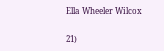Ella Wheeler Wilcox

21)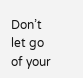Don’t let go of your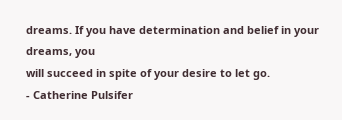dreams. If you have determination and belief in your dreams, you
will succeed in spite of your desire to let go.
- Catherine Pulsifer